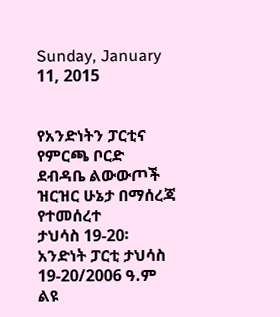Sunday, January 11, 2015


የአንድነትን ፓርቲና የምርጫ ቦርድ
ደብዳቤ ልውውጦች ዝርዝር ሁኔታ በማሰረጃ የተመሰረተ
ታህሳስ 19-20፡
አንድነት ፓርቲ ታህሳስ 19-20/2006 ዓ.ም ልዩ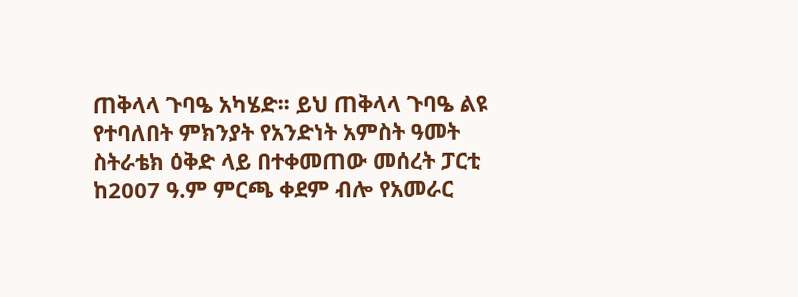ጠቅላላ ጉባዔ አካሄድ፡፡ ይህ ጠቅላላ ጉባዔ ልዩ የተባለበት ምክንያት የአንድነት አምስት ዓመት ስትራቴክ ዕቅድ ላይ በተቀመጠው መሰረት ፓርቲ ከ2007 ዓ.ም ምርጫ ቀደም ብሎ የአመራር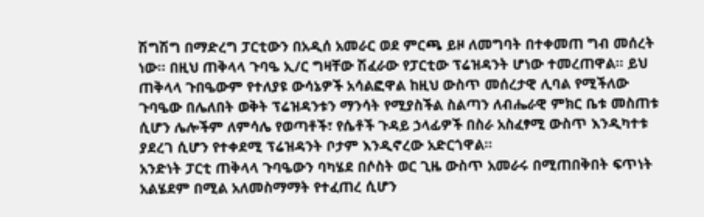ሽግሽግ በማድረግ ፓርቲውን በአዲሰ አመራር ወደ ምርጫ ይዞ ለመግባት በተቀመጠ ግብ መሰረት ነው፡፡ በዚህ ጠቅላላ ጉባዔ ኢ/ር ግዛቸው ሽፈራው የፓርቲው ፕሬዝዳንት ሆነው ተመረጠዋል፡፡ ይህ ጠቅላላ ጉበዔውም የተለያዩ ውሳኔዎች አሳልፎዋል ከዚህ ውስጥ መሰረታዊ ሊባል የሚችለው ጉባዔው በሌለበት ወቅት ፕሬዝዳንቱን ማንሳት የሚያስችል ስልጣን ለብሔራዊ ምክር ቤቱ መስጠቱ ሲሆን ሌሎችም ለምሳሌ የወጣቶች፣ የሴቶች ጉዳይ ኃላፊዎች በስራ አስፈፃሚ ውስጥ እንዲካተቱ ያደረገ ሲሆን የተቀደሚ ፕሬዝዳንት ቦታም እንዲኖረው አድርጎዋል፡፡
አንድነት ፓርቲ ጠቅላላ ጉባዔውን ባካሄደ በሶስት ወር ጊዜ ውስጥ አመራሩ በሚጠበቅበት ፍጥነት አልሄደም በሚል አለመስማማት የተፈጠረ ሲሆን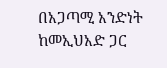በአጋጣሚ አንድነት ከመኢህአድ ጋር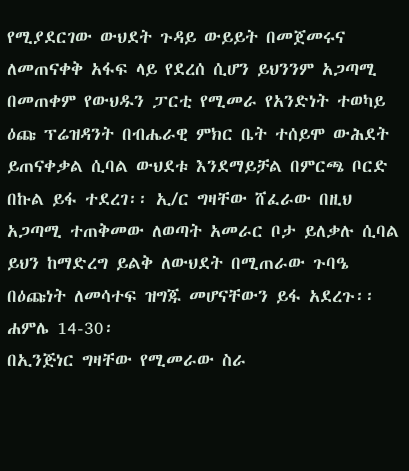የሚያደርገው ውህደት ጉዳይ ውይይት በመጀመሩና ለመጠናቀቅ አፋፍ ላይ የደረሰ ሲሆን ይህንንም አጋጣሚ በመጠቀም የውህዱን ፓርቲ የሚመራ የአንድነት ተወካይ ዕጩ ፕሬዝዳንት በብሔራዊ ምክር ቤት ተሰይሞ ውሕደት ይጠናቀቃል ሲባል ውህደቱ እንደማይቻል በምርጫ ቦርድ በኩል ይፋ ተደረገ፡፡ ኢ/ር ግዛቸው ሸፈራው በዚህ አጋጣሚ ተጠቅመው ለወጣት አመራር ቦታ ይለቃሉ ሲባል ይህን ከማድረግ ይልቅ ለውህደት በሚጠራው ጉባዔ በዕጩነት ለመሳተፍ ዝግጁ መሆናቸውን ይፋ አደረጉ፡፡
ሐምሌ 14-30፡
በኢንጅነር ግዛቸው የሚመራው ስራ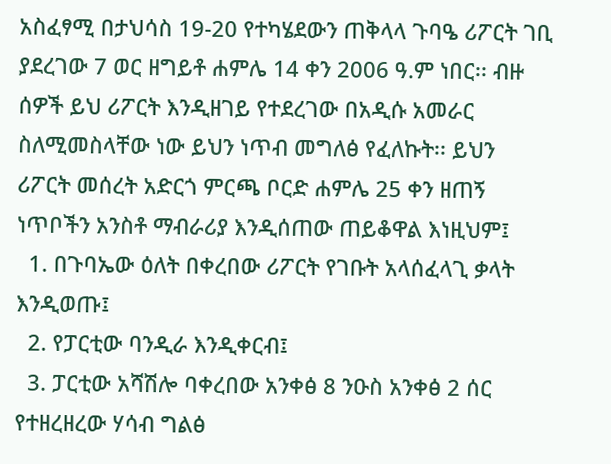አስፈፃሚ በታህሳስ 19-20 የተካሄደውን ጠቅላላ ጉባዔ ሪፖርት ገቢ ያደረገው 7 ወር ዘግይቶ ሐምሌ 14 ቀን 2006 ዓ.ም ነበር፡፡ ብዙ ሰዎች ይህ ሪፖርት እንዲዘገይ የተደረገው በአዲሱ አመራር ስለሚመስላቸው ነው ይህን ነጥብ መግለፅ የፈለኩት፡፡ ይህን ሪፖርት መሰረት አድርጎ ምርጫ ቦርድ ሐምሌ 25 ቀን ዘጠኝ ነጥቦችን አንስቶ ማብራሪያ እንዲሰጠው ጠይቆዋል እነዚህም፤
  1. በጉባኤው ዕለት በቀረበው ሪፖርት የገቡት አላሰፈላጊ ቃላት እንዲወጡ፤
  2. የፓርቲው ባንዲራ እንዲቀርብ፤
  3. ፓርቲው አሻሽሎ ባቀረበው አንቀፅ 8 ንዑስ አንቀፅ 2 ሰር የተዘረዘረው ሃሳብ ግልፅ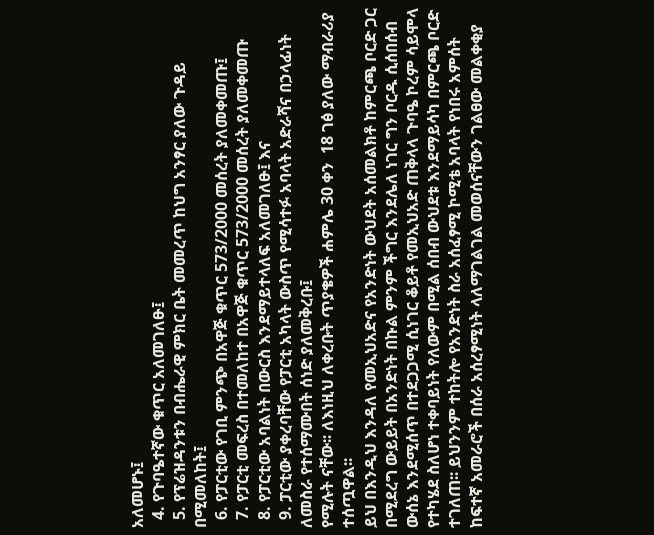አለመሆኑ፤
  4. የጉባዔተኛው ቁጥር አለመገለፁ፤
  5. የፕሬዝዳንቱን በብሔራዊ ምክር ቤት መመረጥ ከህግ አንፃር ያለው ጉዳይ በሚመለከት፤
  6. የፓርቲው የገቢ ምንጭ በአዋጅ ቁጥር 573/2000 መሰረት ያለመቀመጡ፤
  7. የፓርቲ መፍረስ በተመለከተ በአዋጅ ቁጥር 573/2000 መሰረት ያለመቀመጡ
  8. የፓርቲው አባልነት በውርስ እንደማይተላለፍ አለመገለፁ፤ እና
  9. ፓርቲው ያቀረባቸው የፓርቲ አካላት ውስጥ የሚሳተፉ አባላት አድራሻና በኃላፊነት ለመስራ የተሰማሙበት ሰነድ ያለመቅረቡ፤
የሚሉት ናቸው፡፡ ለእነዚህ ለቀረቡት ጥያቄዎች ሐምሌ 30 ቀን  18 ገፅ ያለው ማብራሪያ ተሰጧዋል፡፡
ይህ በእንዲህ እንዳለ የመኢህአድና የአንድነት ውህደት አሰመልክቶ ከምርጫ ቦርድ ጋር በሚደረግ ውይይት በአንድነት በኩል ምንም ችግር እንደሌለ ነገር ግን ቦርዱ ሲሰበሰብ ውሰኔ እንደሚሰጥ በተደጋጋሚ ሲነገር ቆይቶ የመኢህአድ ጠቅላላ ጉባዔ ኮረም ሳይሞላ የተካሄደ ስለሆነ ተቀባይነት የለውም በሚል ሰበብ ውህደቱ እንደማይሳካ በምርጫ ቦርድ ተገለጠ፡፡ ይህንንም ተከትሎ የአንድነት ስራ አሰፈፃሚ ኮሚቴ አባላት የነበሩ አምሰት ከፍተኛ አመራሮች በሰራ አሰረፃሚነት ላለማገልገል መወሰናቸውን ገልፀው መልቀቂያ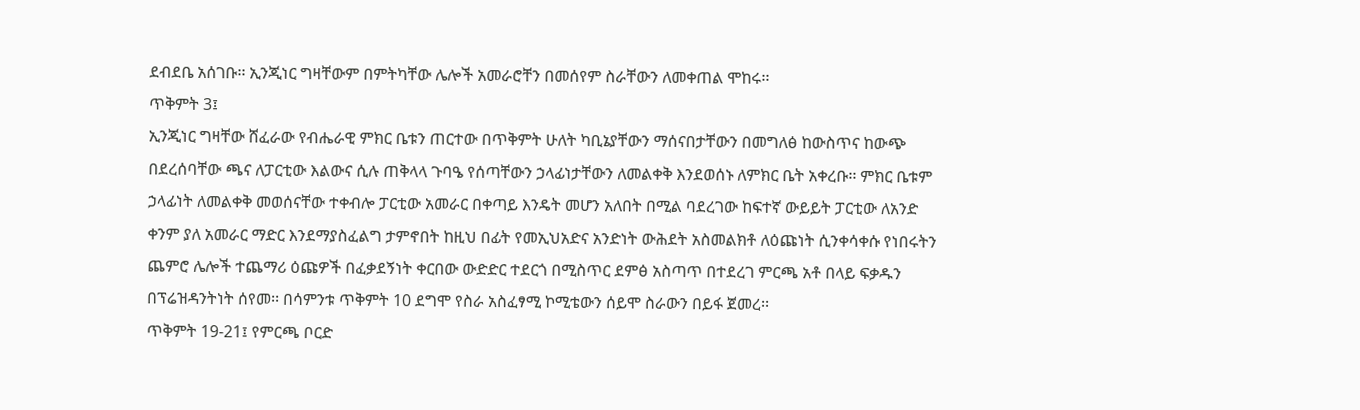ደብደቤ አሰገቡ፡፡ ኢንጂነር ግዛቸውም በምትካቸው ሌሎች አመራሮቸን በመሰየም ስራቸውን ለመቀጠል ሞከሩ፡፡
ጥቅምት 3፤
ኢንጂነር ግዛቸው ሸፈራው የብሔራዊ ምክር ቤቱን ጠርተው በጥቅምት ሁለት ካቢኔያቸውን ማሰናበታቸውን በመግለፅ ከውስጥና ከውጭ በደረሰባቸው ጫና ለፓርቲው እልውና ሲሉ ጠቅላላ ጉባዔ የሰጣቸውን ኃላፊነታቸውን ለመልቀቅ እንደወሰኑ ለምክር ቤት አቀረቡ፡፡ ምክር ቤቱም ኃላፊነት ለመልቀቅ መወሰናቸው ተቀብሎ ፓርቲው አመራር በቀጣይ እንዴት መሆን አለበት በሚል ባደረገው ከፍተኛ ውይይት ፓርቲው ለአንድ ቀንም ያለ አመራር ማድር እንደማያስፈልግ ታምኖበት ከዚህ በፊት የመኢህአድና አንድነት ውሕደት አስመልክቶ ለዕጩነት ሲንቀሳቀሱ የነበሩትን ጨምሮ ሌሎች ተጨማሪ ዕጩዎች በፈቃደኝነት ቀርበው ውድድር ተደርጎ በሚስጥር ደምፅ አስጣጥ በተደረገ ምርጫ አቶ በላይ ፍቃዱን በፕሬዝዳንትነት ሰየመ፡፡ በሳምንቱ ጥቅምት 10 ደግሞ የስራ አስፈፃሚ ኮሚቴውን ሰይሞ ስራውን በይፋ ጀመረ፡፡
ጥቅምት 19-21፤ የምርጫ ቦርድ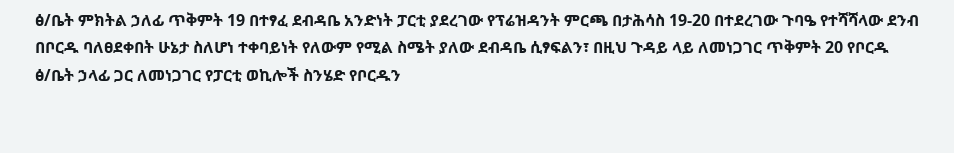ፅ/ቤት ምክትል ኃለፊ ጥቅምት 19 በተፃፈ ደብዳቤ አንድነት ፓርቲ ያደረገው የፕሬዝዳንት ምርጫ በታሕሳስ 19-20 በተደረገው ጉባዔ የተሻሻላው ደንብ በቦርዱ ባለፀደቀበት ሁኔታ ስለሆነ ተቀባይነት የለውም የሚል ስሜት ያለው ደብዳቤ ሲፃፍልን፣ በዚህ ጉዳይ ላይ ለመነጋገር ጥቅምት 20 የቦርዱ ፅ/ቤት ኃላፊ ጋር ለመነጋገር የፓርቲ ወኪሎች ስንሄድ የቦርዱን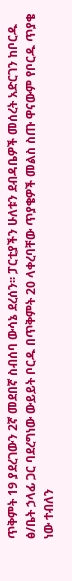ጥቅምት 19 ያደረገውን 2ኛ መደበኛ ስብሰባ ውሳኔ ደረሰን፡፡ ፓርቲያችን ሁለቱን ደብዳቤዎች መሰረት አድርገን ከቦርዱ ፅ/ቤት ኃላፊ ጋር ባደረግነው ውይይት ቦርዱ በጥቅምት 20 ላቀረባቸው ጥያቄዎች መልስ ስጡ ዋናውም የቦርዱ ጥያቄ ነው ተብለን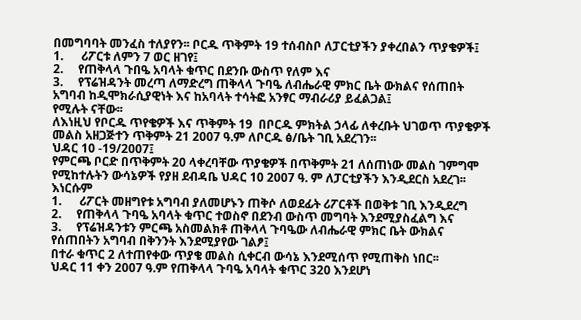በመግባባት መንፈስ ተለያየን፡፡ ቦርዱ ጥቅምት 19 ተሰብስቦ ለፓርቲያችን ያቀረበልን ጥያቄዎች፤
1.      ሪፖርቱ ለምን 7 ወር ዘገየ፤
2.     የጠቅላላ ጉበዔ አባላት ቁጥር በደንቡ ውስጥ የለም እና
3.     የፕሬዝዳንት መረጣ ለማድረግ ጠቅላላ ጉባዔ ለብሔራዊ ምክር ቤት ውክልና የሰጠበት አግባብ ከዲሞክራሲያዊነት እና ከአባላት ተሳትፎ አንፃር ማብራሪያ ይፈልጋል፤
የሚሉት ናቸው፡፡
ለእነዚህ የቦርዱ ጥየቄዎች እና ጥቅምት 19  በቦርዱ ምክትል ኃላፊ ለቀረቡት ህገወጥ ጥያቄዎች መልስ አዘጋጅተን ጥቅምት 21 2007 ዓ.ም ለቦርዱ ፅ/ቤት ገቢ አደረገን፡፡
ህዳር 10 -19/2007፤
የምርጫ ቦርድ በጥቅምት 20 ላቀረባቸው ጥያቄዎች በጥቅምት 21 ለሰጠነው መልስ ገምግሞ የሚከተሉትን ውሳኔዎች የያዘ ደብዳቤ ህዳር 10 2007 ዓ. ም ለፓርቲያችን እንዲደርስ አደረገ፡፡ እነርሱም
1.      ሪፖርት መዘግየቱ አግባብ ያለመሆኑን ጠቅሶ ለወደፊት ሪፖርቶች በወቅቱ ገቢ እንዲደረግ
2.     የጠቅላላ ጉባዔ አባላት ቁጥር ተወስኖ በደንብ ውስጥ መግባት እንደሚያስፈልግ እና
3.     የፕሬዝዳንቱን ምርጫ አስመልክቶ ጠቅላላ ጉባዔው ለብሔራዊ ምክር ቤት ውክልና የሰጠበትን አግባብ በቅንንት እንደሚያየው ገልፆ፤
በተራ ቁጥር 2 ለተጠየቀው ጥያቄ መልስ ሲቀርብ ውሳኔ እንደሚሰጥ የሚጠቅስ ነበር፡፡
ህዳር 11 ቀን 2007 ዓ.ም የጠቅላላ ጉባዔ አባላት ቁጥር 320 እንደሆነ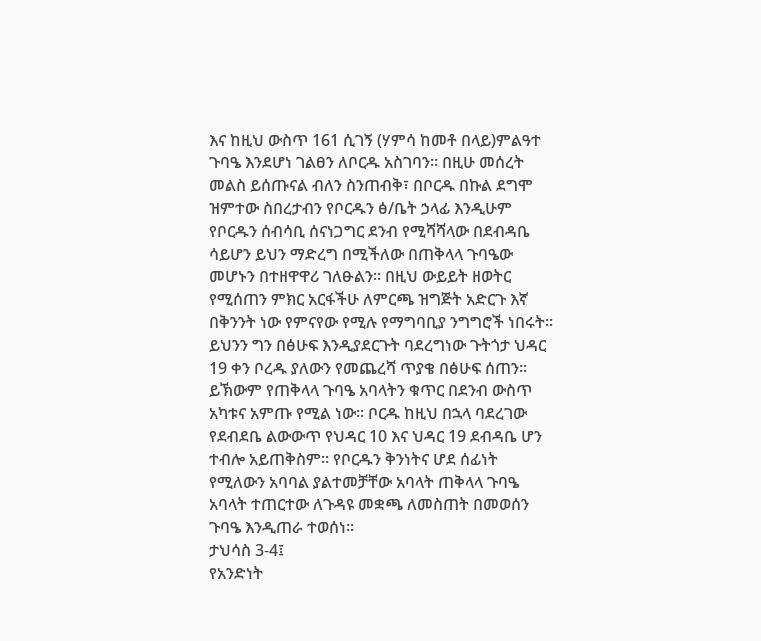እና ከዚህ ውስጥ 161 ሲገኝ (ሃምሳ ከመቶ በላይ)ምልዓተ ጉባዔ እንደሆነ ገልፀን ለቦርዱ አስገባን፡፡ በዚሁ መሰረት መልስ ይሰጡናል ብለን ስንጠብቅ፣ በቦርዱ በኩል ደግሞ ዝምተው ስበረታብን የቦርዱን ፅ/ቤት ኃላፊ እንዲሁም የቦርዱን ሰብሳቢ ሰናነጋግር ደንብ የሚሻሻላው በደብዳቤ ሳይሆን ይህን ማድረግ በሚችለው በጠቅላላ ጉባዔው መሆኑን በተዘዋዋሪ ገለፁልን፡፡ በዚህ ውይይት ዘወትር የሚሰጠን ምክር አርፋችሁ ለምርጫ ዝግጅት አድርጉ እኛ በቅንንት ነው የምናየው የሚሉ የማግባቢያ ንግግሮች ነበሩት፡፡ ይህንን ግን በፅሁፍ እንዲያደርጉት ባደረግነው ጉትጎታ ህዳር 19 ቀን ቦረዱ ያለውን የመጨረሻ ጥያቄ በፅሁፍ ሰጠን፡፡ ይኽውም የጠቅላላ ጉባዔ አባላትን ቁጥር በደንብ ውስጥ አካቱና አምጡ የሚል ነው፡፡ ቦርዱ ከዚህ በኋላ ባደረገው የደብደቤ ልውውጥ የህዳር 10 እና ህዳር 19 ደብዳቤ ሆን ተብሎ አይጠቅስም፡፡ የቦርዱን ቅንነትና ሆደ ሰፊነት የሚለውን አባባል ያልተመቻቸው አባላት ጠቅላላ ጉባዔ አባላት ተጠርተው ለጉዳዩ መቋጫ ለመስጠት በመወሰን ጉባዔ እንዲጠራ ተወሰነ፡፡
ታህሳስ 3-4፤
የአንድነት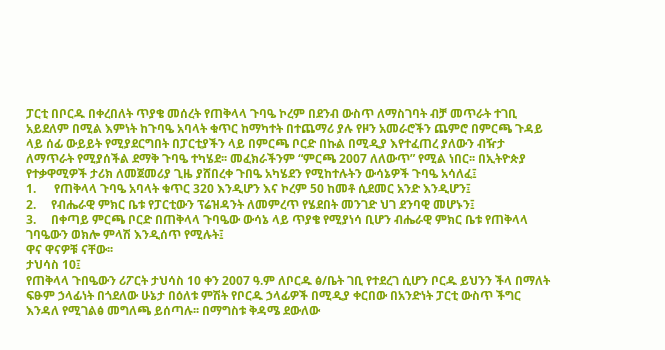ፓርቲ በቦርዱ በቀረበለት ጥያቄ መሰረት የጠቅላላ ጉባዔ ኮረም በደንብ ውስጥ ለማስገባት ብቻ መጥራት ተገቢ አይደለም በሚል እምነት ከጉባዔ አባላት ቁጥር ከማካተት በተጨማሪ ያሉ የዞን አመራሮችን ጨምሮ በምርጫ ጉዳይ ላይ ሰፊ ውይይት የሚያደርግበት በፓርቲያችን ላይ በምርጫ ቦርድ በኩል በሚዲያ እየተፈጠረ ያለውን ብዥታ ለማጥራት የሚያሰችል ደማቅ ጉባዔ ተካሄደ፡፡ መፈክራችንም “ምርጫ 2007 ለለውጥ” የሚል ነበር፡፡ በኢትዮጵያ የተቃዋሚዎች ታሪክ ለመጀመሪያ ጊዜ ያሸበረቀ ጉበዔ አካሄደን የሚከተሉትን ውሳኔዎች ጉባዔ አሳለፈ፤
1.      የጠቅላላ ጉባዔ አባላት ቁጥር 320 እንዲሆን እና ኮረም 50 ከመቶ ሲደመር አንድ እንዲሆን፤
2.     የብሔራዊ ምክር ቤቱ የፓርቲውን ፕሬዝዳንት ለመምረጥ የሄደበት መንገድ ህገ ደንባዊ መሆኑን፤
3.     በቀጣይ ምርጫ ቦርድ በጠቅላላ ጉባዔው ውሳኔ ላይ ጥያቄ የሚያነሳ ቢሆን ብሔራዊ ምክር ቤቱ የጠቅላላ ገባዔውን ወክሎ ምላሽ እንዲሰጥ የሚሉት፤
ዋና ዋናዎቹ ናቸው፡፡
ታህሳስ 10፤
የጠቅላላ ጉበዔውን ሪፖርት ታህሳስ 10 ቀን 2007 ዓ.ም ለቦርዱ ፅ/ቤት ገቢ የተደረገ ሲሆን ቦርዱ ይህንን ችላ በማለት ፍፁም ኃላፊነት በጎደለው ሁኔታ በዕለቱ ምሽት የቦርዱ ኃላፊዎች በሚዲያ ቀርበው በአንድነት ፓርቲ ውስጥ ችግር እንዳለ የሚገልፅ መግለጫ ይሰጣሉ፡፡ በማግስቱ ቅዳሜ ደውለው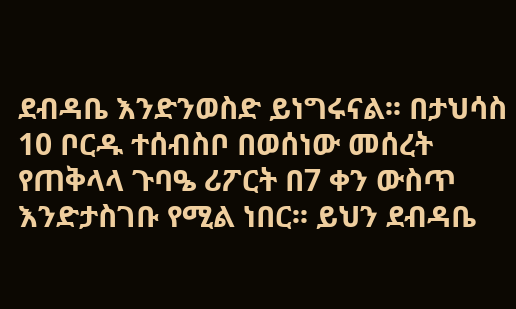ደብዳቤ እንድንወስድ ይነግሩናል፡፡ በታህሳስ 10 ቦርዱ ተሰብስቦ በወሰነው መሰረት የጠቅላላ ጉባዔ ሪፖርት በ7 ቀን ውስጥ እንድታስገቡ የሚል ነበር፡፡ ይህን ደብዳቤ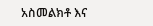አስመልክቶ እና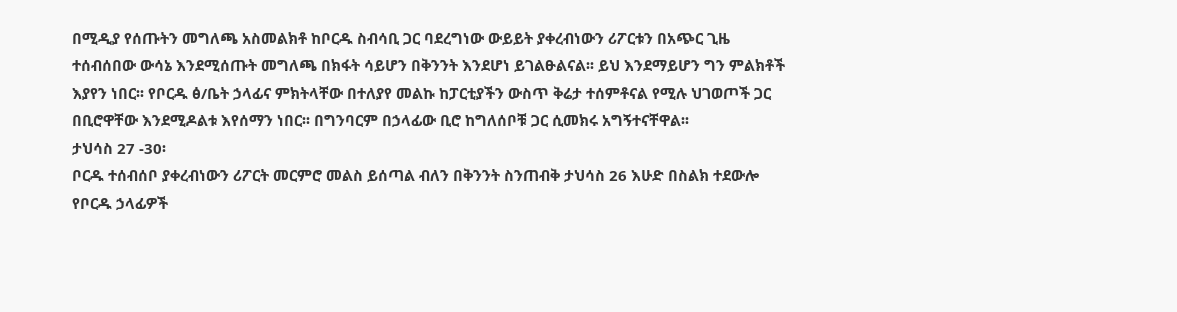በሚዲያ የሰጡትን መግለጫ አስመልክቶ ከቦርዱ ስብሳቢ ጋር ባደረግነው ውይይት ያቀረብነውን ሪፖርቱን በአጭር ጊዜ ተሰብሰበው ውሳኔ እንደሚሰጡት መግለጫ በክፋት ሳይሆን በቅንንት እንደሆነ ይገልፁልናል፡፡ ይህ እንደማይሆን ግን ምልክቶች እያየን ነበር፡፡ የቦርዱ ፅ/ቤት ኃላፊና ምክትላቸው በተለያየ መልኩ ከፓርቲያችን ውስጥ ቅሬታ ተሰምቶናል የሚሉ ህገወጦች ጋር በቢሮዋቸው እንደሚዶልቱ እየሰማን ነበር፡፡ በግንባርም በኃላፊው ቢሮ ከግለሰቦቹ ጋር ሲመክሩ አግኝተናቸዋል፡፡
ታህሳስ 27 -30፡
ቦርዱ ተሰብሰቦ ያቀረብነውን ሪፖርት መርምሮ መልስ ይሰጣል ብለን በቅንንት ስንጠብቅ ታህሳስ 26 እሁድ በስልክ ተደውሎ የቦርዱ ኃላፊዎች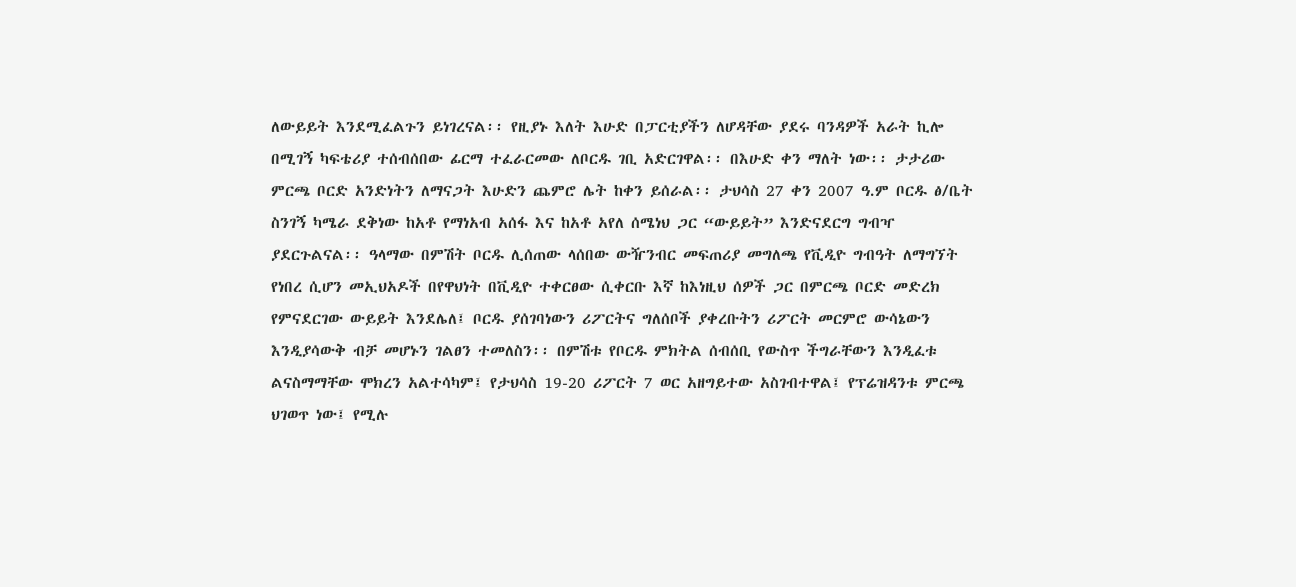ለውይይት እንደሚፈልጉን ይነገረናል፡፡ የዚያኑ እለት እሁድ በፓርቲያችን ለሆዳቸው ያደሩ ባንዳዎች አራት ኪሎ በሚገኝ ካፍቴሪያ ተሰብሰበው ፊርማ ተፈራርመው ለቦርዱ ገቢ አድርገዋል፡፡ በእሁድ ቀን ማለት ነው፡፡ ታታሪው ምርጫ ቦርድ አንድነትን ለማናጋት እሁድን ጨምሮ ሌት ከቀን ይሰራል፡፡ ታህሳስ 27 ቀን 2007 ዓ.ም ቦርዱ ፅ/ቤት ስንገኝ ካሜራ ደቅነው ከአቶ የማነአብ አሰፋ እና ከአቶ አየለ ሰሜነህ ጋር “ውይይት” እንድናደርግ ግብዣ ያደርጉልናል፡፡ ዓላማው በምሽት ቦርዱ ሊሰጠው ላሰበው ውዥንብር መፍጠሪያ መግለጫ የቪዲዮ ግብዓት ለማግኘት የነበረ ሲሆን መኢህአዶች በየዋህነት በቪዲዮ ተቀርፀው ሲቀርቡ እኛ ከእነዚህ ሰዎች ጋር በምርጫ ቦርድ መድረክ የምናደርገው ውይይት እንደሌለ፤ ቦርዱ ያሰገባነውን ሪፖርትና ግለሰቦች ያቀረቡትን ሪፖርት መርምሮ ውሳኔውን እንዲያሳውቅ ብቻ መሆኑን ገልፀን ተመለስን፡፡ በምሽቱ የቦርዱ ምክትል ሰብሰቢ የውስጥ ችግራቸውን እንዲፈቱ ልናስማማቸው ሞክረን አልተሳካም፤ የታህሳስ 19-20 ሪፖርት 7 ወር አዘግይተው አስገብተዋል፤ የፕሬዝዳንቱ ምርጫ ህገወጥ ነው፤ የሚሉ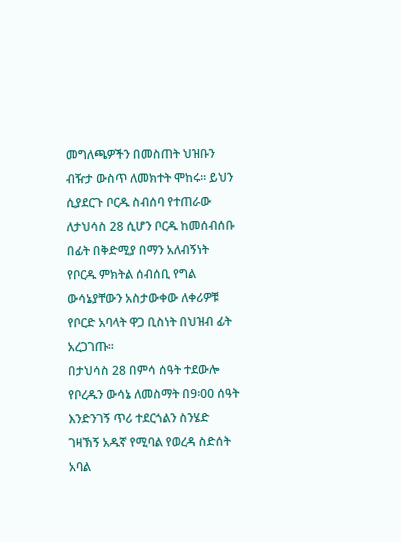መግለጫዎችን በመስጠት ህዝቡን ብዥታ ውስጥ ለመክተት ሞከሩ፡፡ ይህን ሲያደርጉ ቦርዱ ስብሰባ የተጠራው ለታህሳስ 28 ሲሆን ቦርዱ ከመሰብሰቡ በፊት በቅድሚያ በማን አለብኝነት የቦርዱ ምክትል ሰብሰቢ የግል ውሳኔያቸውን አስታውቀው ለቀሪዎቹ የቦርድ አባላት ዋጋ ቢስነት በህዝብ ፊት አረጋገጡ፡፡
በታህሳስ 28 በምሳ ሰዓት ተደውሎ የቦረዱን ውሳኔ ለመስማት በ9፡00 ሰዓት እንድንገኝ ጥሪ ተደርጎልን ስንሄድ ገዛኽኝ አዱኛ የሚባል የወረዳ ስድሰት አባል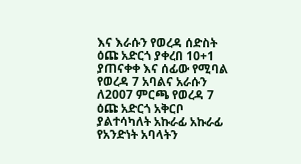እና እራሱን የወረዳ ሰድስት ዕጩ አድርጎ ያቀረበ 10+1 ያጠናቀቀ እና ሰፊው የሚባል የወረዳ 7 አባልና አራሱን ለ2007 ምርጫ የወረዳ 7 ዕጩ አድርጎ አቅርቦ ያልተሳካለት አኩራፊ አኩራፊ የአንድነት አባላትን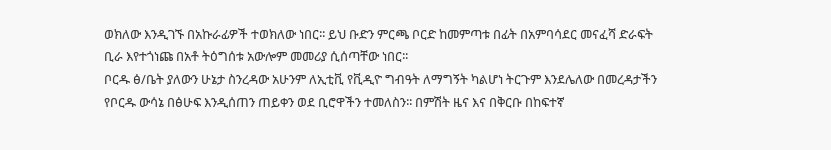ወክለው እንዲገኙ በአኩራፊዎች ተወክለው ነበር፡፡ ይህ ቡድን ምርጫ ቦርድ ከመምጣቱ በፊት በአምባሳደር መናፈሻ ድራፍት ቢራ እየተጎነጩ በአቶ ትዕግሰቱ አውሎም መመሪያ ሲሰጣቸው ነበር፡፡
ቦርዱ ፅ/ቤት ያለውን ሁኔታ ስንረዳው አሁንም ለኢቲቪ የቪዲዮ ግብዓት ለማግኝት ካልሆነ ትርጉም እንደሌለው በመረዳታችን የቦርዱ ውሳኔ በፅሁፍ እንዲሰጠን ጠይቀን ወደ ቢሮዋችን ተመለስን፡፡ በምሽት ዜና እና በቅርቡ በከፍተኛ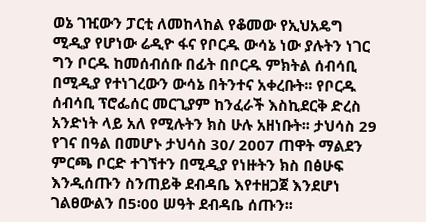ወኔ ገዢውን ፓርቲ ለመከላከል የቆመው የኢህአዴግ ሚዲያ የሆነው ሬዲዮ ፋና የቦርዱ ውሳኔ ነው ያሉትን ነገር ግን ቦርዱ ከመሰብሰቡ በፊት በቦርዱ ምክትል ሰብሳቢ በሚዲያ የተነገረውን ውሳኔ በትንተና አቀረቡት፡፡ የቦርዱ ሰብሳቢ ፕሮፌሰር መርጊያም ከንፈራች እስኪደርቅ ድረስ አንድነት ላይ አለ የሚሉትን ክስ ሁሉ አዘነቡት፡፡ ታህሳስ 29 የገና በዓል በመሆኑ ታህሳስ 30/ 2007 ጠዋት ማልደን ምርጫ ቦርድ ተገኘተን በሚዲያ የነዙትን ክስ በፅሁፍ እንዲሰጡን ስንጠይቅ ደብዳቤ እየተዘጋጀ እንደሆነ ገልፀውልን በ5፡00 ሠዓት ደብዳቤ ሰጡን፡፡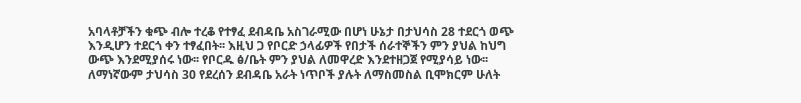አባላቶቻችን ቁጭ ብሎ ተረቆ የተፃፈ ደብዳቤ አስገራሚው በሆነ ሁኔታ በታህሳስ 28 ተደርጎ ወጭ እንዲሆን ተደርጎ ቀን ተፃፈበት፡፡ እዚህ ጋ የቦርድ ኃላፊዎች የበታች ሰራተኞችን ምን ያህል ከህግ ውጭ እንደሚያሰሩ ነው፡፡ የቦርዱ ፅ/ቤት ምን ያህል ለመዋረድ እንደተዘጋጀ የሚያሳይ ነው፡፡ ለማነኛውም ታህሳስ 30 የደረሰን ደብዳቤ አራት ነጥቦች ያሉት ለማስመስል ቢሞክርም ሁለት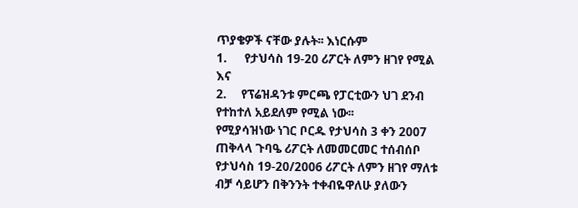ጥያቄዎች ናቸው ያሉት፡፡ እነርሱም
1.      የታህሳስ 19-20 ሪፖርት ለምን ዘገየ የሚል እና
2.     የፕሬዝዳንቱ ምርጫ የፓርቲውን ህገ ደንብ የተከተለ አይደለም የሚል ነው፡፡
የሚያሳዝነው ነገር ቦርዱ የታህሳስ 3 ቀን 2007 ጠቅላላ ጉባዔ ሪፖርት ለመመርመር ተሰብሰቦ የታህሳስ 19-20/2006 ሪፖርት ለምን ዘገየ ማለቱ ብቻ ሳይሆን በቅንንት ተቀብዬዋለሁ ያለውን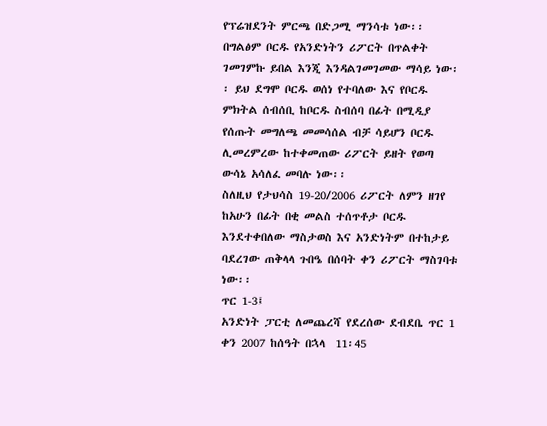የፕሬዝደንት ምርጫ በድጋሚ ማንሳቱ ነው፡፡ በግልፅም ቦርዱ የአንድነትን ሪፖርት በጥልቀት ገመገምኩ ይበል እንጂ እንዳልገመገመው ማሳይ ነው፡፡ ይህ ደግሞ ቦርዱ ወሰነ የተባለው እና የቦርዱ ምክትል ሰብሰቢ ከቦርዱ ስብሰባ በፊት በሚዲያ የሰጡት መግለጫ መመሳሰል ብቻ ሳይሆን ቦርዱ ሊመረምረው ከተቀመጠው ሪፖርት ይዘት የወጣ ውሳኔ አሳለፈ መባሉ ነው፡፡
ስለዚህ የታህሳስ 19-20/2006 ሪፖርት ለምን ዘገየ ከአሁን በፊት በቂ መልስ ተሰጥቶታ ቦርዱ እንደተቀበለው ማስታወስ እና አንድነትም በተከታይ ባደረገው ጠቅላላ ጉበዔ በሰባት ቀን ሪፖርት ማስገባቱ ነው፡፡
ጥር 1-3፤
አንድነት ፓርቲ ለመጨረሻ የደረሰው ደብደቤ ጥር 1 ቀን 2007 ከሰዓት በኋላ  11፡45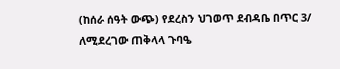(ከሰራ ሰዓት ውጭ) የደረስን ህገወጥ ደብዳቤ በጥር 3/ ለሚደረገው ጠቅላላ ጉባዔ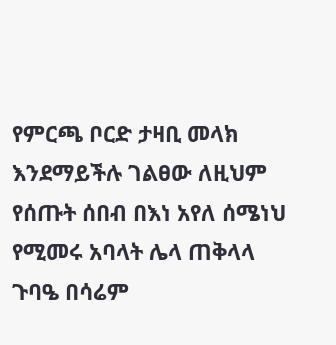የምርጫ ቦርድ ታዛቢ መላክ እንደማይችሉ ገልፀው ለዚህም የሰጡት ሰበብ በእነ አየለ ሰሜነህ የሚመሩ አባላት ሌላ ጠቅላላ ጉባዔ በሳሬም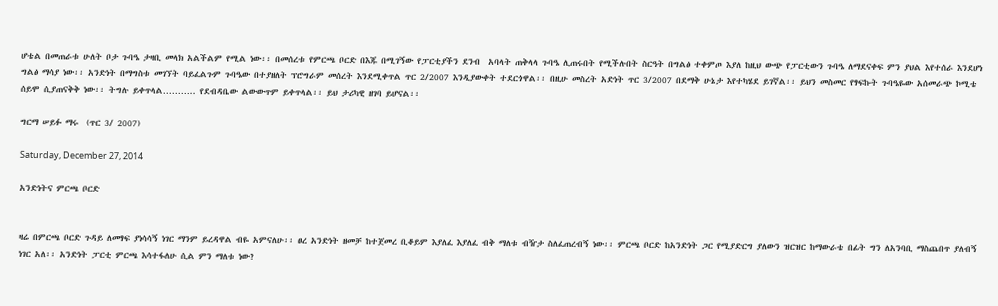ሆቴል በመጠራቱ ሁለት ቦታ ጉባዔ ታዛቢ መላክ አልችልም የሚል ነው፡፡ በመሰረቱ የምርጫ ቦርድ በእጁ በሚገኝው የፓርቲያችን ደንብ  አባላት ጠቅላላ ጉባዔ ሊጠሩበት የሚችሉበት ስርዓት በግልፅ ተቀምጦ እያለ ከዚህ ውጭ የፓርቲውን ጉባዔ ለማደናቀፍ ምን ያህል እየተሰራ እንደሆነ ግልፅ ማሳያ ነው፡፡ አንድነት በማግስቱ መገኘት ባይፈልጉም ጉባዔው በተያዘለት ፕሮግራም መሰረት እንደሚቀጥል ጥር 2/2007 እንዲያውቀት ተደርጎዋል፡፡ በዚሁ መስረት አድነት ጥር 3/2007 በደማቅ ሁኔታ እየተካሄደ ይገኛል፡፡ ይህን መስመር የፃፍኩት ጉባዔዬው አሰመራጭ ኮሚቴ ሰይሞ ሲያጠናቅቅ ነው፡፡ ትግሉ ይቀጥላል……….. የደብዳቤው ልውውጥም ይቀጥላል፡፡ ይህ ታሪካዊ ዘገባ ይሆናል፡፡

ግርማ ሠይፉ ማሩ  (ጥር 3/ 2007)

Saturday, December 27, 2014

አንድነትና ምርጫ ቦርድ


ዛሬ በምርጫ ቦርድ ጉዳይ ለመፃፍ ያነሳሳኝ ነገር ማንም ይረዳዋል ብዬ አምናለሁ፡፡ ፀረ አንድነት ዘመቻ ከተጀመረ ቢቆይም እያለፈ እያለፈ ብቅ ማለቱ ብዥታ ስለፈጠረብኝ ነው፡፡ ምርጫ ቦርድ ከአንድነት ጋር የሚያድርግ ያለውን ዝርዝር ከማውራቴ በፊት ግን ለአንባቢ ማስጨበጥ ያለብኝ ነገር አለ፡፡ አንድነት ፓርቲ ምርጫ እሳተፋለሁ ሲል ምን ማለቱ ነው?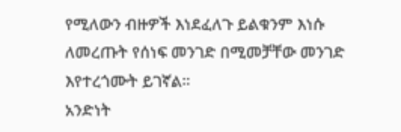የሚለውን ብዙዎች እነደፈለጉ ይልቁንም እነሱ ለመረጡት የሰነፍ መንገድ በሚመቻቸው መንገድ እየተረጎሙት ይገኛል፡፡
አንድነት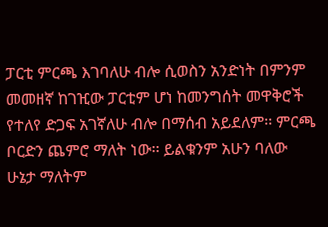ፓርቲ ምርጫ እገባለሁ ብሎ ሲወስን አንድነት በምንም መመዘኛ ከገዢው ፓርቲም ሆነ ከመንግሰት መዋቅሮች የተለየ ድጋፍ አገኛለሁ ብሎ በማሰብ አይደለም፡፡ ምርጫ ቦርድን ጨምሮ ማለት ነው፡፡ ይልቁንም አሁን ባለው ሁኔታ ማለትም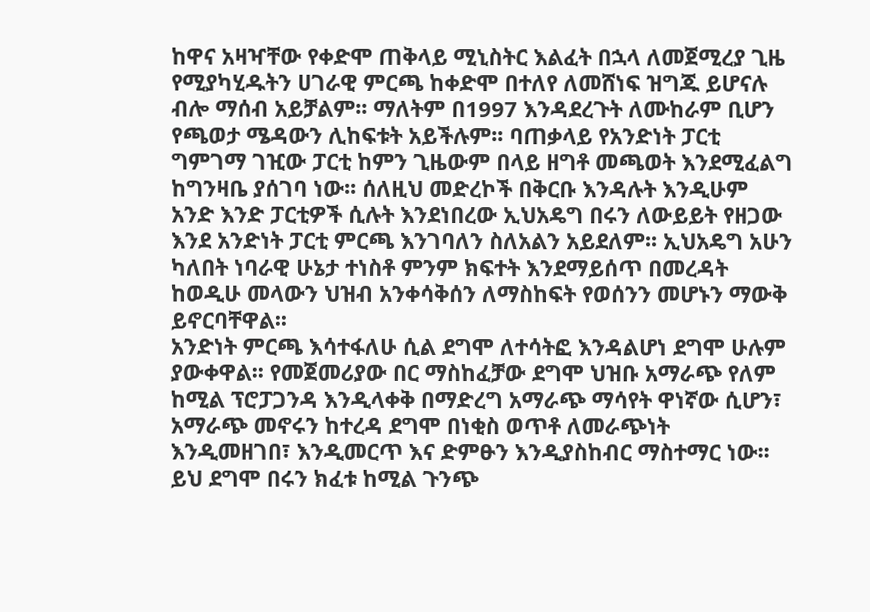ከዋና አዛዣቸው የቀድሞ ጠቅላይ ሚኒስትር እልፈት በኋላ ለመጀሚረያ ጊዜ የሚያካሂዱትን ሀገራዊ ምርጫ ከቀድሞ በተለየ ለመሸነፍ ዝግጁ ይሆናሉ ብሎ ማሰብ አይቻልም፡፡ ማለትም በ1997 እንዳደረጉት ለሙከራም ቢሆን የጫወታ ሜዳውን ሊከፍቱት አይችሉም፡፡ ባጠቃላይ የአንድነት ፓርቲ ግምገማ ገዢው ፓርቲ ከምን ጊዜውም በላይ ዘግቶ መጫወት እንደሚፈልግ ከግንዛቤ ያሰገባ ነው፡፡ ሰለዚህ መድረኮች በቅርቡ እንዳሉት እንዲሁም አንድ እንድ ፓርቲዎች ሲሉት እንደነበረው ኢህአዴግ በሩን ለውይይት የዘጋው እንደ አንድነት ፓርቲ ምርጫ እንገባለን ስለአልን አይደለም፡፡ ኢህአዴግ አሁን ካለበት ነባራዊ ሁኔታ ተነስቶ ምንም ክፍተት እንደማይሰጥ በመረዳት ከወዲሁ መላውን ህዝብ አንቀሳቅሰን ለማስከፍት የወሰንን መሆኑን ማውቅ ይኖርባቸዋል፡፡
አንድነት ምርጫ እሳተፋለሁ ሲል ደግሞ ለተሳትፎ እንዳልሆነ ደግሞ ሁሉም ያውቀዋል፡፡ የመጀመሪያው በር ማስከፈቻው ደግሞ ህዝቡ አማራጭ የለም ከሚል ፕሮፓጋንዳ እንዲላቀቅ በማድረግ አማራጭ ማሳየት ዋነኛው ሲሆን፣ አማራጭ መኖሩን ከተረዳ ደግሞ በነቂስ ወጥቶ ለመራጭነት እንዲመዘገበ፣ እንዲመርጥ እና ድምፁን እንዲያስከብር ማስተማር ነው፡፡ ይህ ደግሞ በሩን ክፈቱ ከሚል ጉንጭ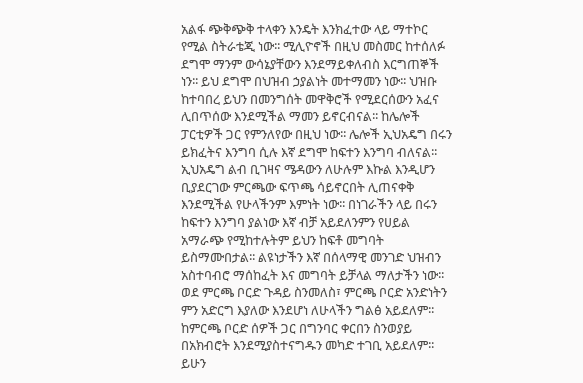አልፋ ጭቅጭቅ ተላቀን እንዴት እንክፈተው ላይ ማተኮር የሚል ስትራቴጂ ነው፡፡ ሚሊዮኖች በዚህ መስመር ከተሰለፉ ደግሞ ማንም ውሳኔያቸውን እንደማይቀለብስ እርግጠኞች ነን፡፡ ይህ ደግሞ በህዝብ ኃያልነት መተማመን ነው፡፡ ህዝቡ ከተባበረ ይህን በመንግሰት መዋቅሮች የሚደርሰውን አፈና ሊበጥሰው እንደሚችል ማመን ይኖርብናል፡፡ ከሌሎች ፓርቲዎች ጋር የምንለየው በዚህ ነው፡፡ ሌሎች ኢህአዴግ በሩን ይክፈትና እንግባ ሲሉ እኛ ደግሞ ከፍተን እንግባ ብለናል፡፡ ኢህአዴግ ልብ ቢገዛና ሜዳውን ለሁሉም እኩል እንዲሆን ቢያደርገው ምርጫው ፍጥጫ ሳይኖርበት ሊጠናቀቅ እንደሚችል የሁላችንም እምነት ነው፡፡ በነገራችን ላይ በሩን ከፍተን እንግባ ያልነው እኛ ብቻ አይደለንምን የሀይል አማራጭ የሚከተሉትም ይህን ከፍቶ መግባት ይስማሙበታል፡፡ ልዩነታችን እኛ በሰላማዊ መንገድ ህዝብን አስተባብሮ ማሰከፈት እና መግባት ይቻላል ማለታችን ነው፡፡
ወደ ምርጫ ቦርድ ጉዳይ ስንመለስ፣ ምርጫ ቦርድ አንድነትን ምን አድርግ እያለው እንደሆነ ለሁላችን ግልፅ አይደለም፡፡ ከምርጫ ቦርድ ሰዎች ጋር በግንባር ቀርበን ስንወያይ በአክብሮት እንደሚያስተናግዱን መካድ ተገቢ አይደለም፡፡ ይሁን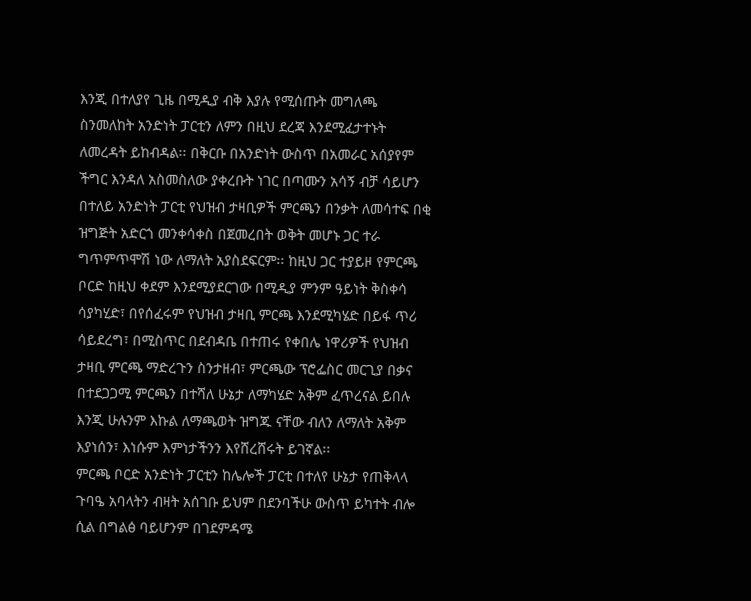እንጂ በተለያየ ጊዜ በሚዲያ ብቅ እያሉ የሚሰጡት መግለጫ ስንመለከት አንድነት ፓርቲን ለምን በዚህ ደረጃ እንደሚፈታተኑት ለመረዳት ይከብዳል፡፡ በቅርቡ በአንድነት ውስጥ በአመራር አሰያየም ችግር እንዳለ አስመስለው ያቀረቡት ነገር በጣሙን አሳኝ ብቻ ሳይሆን በተለይ አንድነት ፓርቲ የህዝብ ታዛቢዎች ምርጫን በንቃት ለመሳተፍ በቂ ዝግጅት አድርጎ መንቀሳቀስ በጀመረበት ወቅት መሆኑ ጋር ተራ ግጥምጥሞሽ ነው ለማለት አያስደፍርም፡፡ ከዚህ ጋር ተያይዞ የምርጫ ቦርድ ከዚህ ቀደም እንደሚያደርገው በሚዲያ ምንም ዓይነት ቅስቀሳ ሳያካሂድ፣ በየሰፈሩም የህዝብ ታዛቢ ምርጫ እንደሚካሄድ በይፋ ጥሪ ሳይደረግ፣ በሚስጥር በደብዳቤ በተጠሩ የቀበሌ ነዋሪዎች የህዝብ ታዛቢ ምርጫ ማድረጉን ስንታዘብ፣ ምርጫው ፕሮፌስር መርጊያ በቃና በተደጋጋሚ ምርጫን በተሻለ ሁኔታ ለማካሄድ አቅም ፈጥረናል ይበሉ እንጂ ሁሉንም እኩል ለማጫወት ዝግጁ ናቸው ብለን ለማለት አቅም እያነሰን፣ እነሱም እምነታችንን እየሸረሸሩት ይገኛል፡፡
ምርጫ ቦርድ አንድነት ፓርቲን ከሌሎች ፓርቲ በተለየ ሁኔታ የጠቅላላ ጉባዔ አባላትን ብዛት አሰገቡ ይህም በደንባችሁ ውስጥ ይካተት ብሎ ሲል በግልፅ ባይሆንም በገደምዳሜ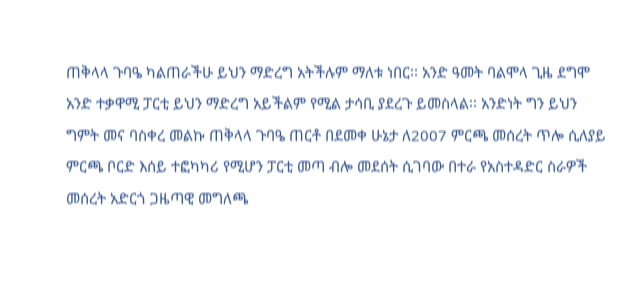ጠቅላላ ጉባዔ ካልጠራችሁ ይህን ማድረግ አትችሉም ማለቱ ነበር፡፡ አንድ ዓመት ባልሞላ ጊዜ ደግሞ አንድ ተቃዋሚ ፓርቲ ይህን ማድረግ አይችልም የሚል ታሳቢ ያደረጉ ይመስላል፡፡ አንድነት ግን ይህን ግምት መና ባስቀረ መልኩ ጠቅላላ ጉባዔ ጠርቶ በደመቀ ሁኔታ ለ2007 ምርጫ መሰረት ጥሎ ሲለያይ ምርጫ ቦርድ እሰይ ተፎካካሪ የሚሆን ፓርቲ መጣ ብሎ መደሰት ሲገባው በተራ የአስተዳድር ስራዎች መሰረት አድርጎ ጋዜጣዊ መግለጫ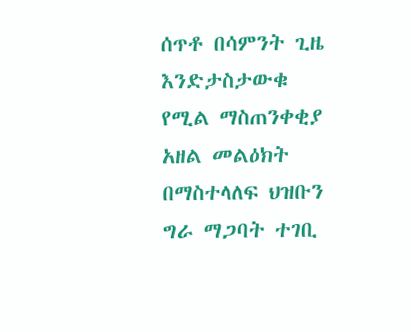ሰጥቶ በሳምንት ጊዜ እንድታስታውቁ የሚል ማስጠንቀቂያ አዘል መልዕክት በማስተላለፍ ህዝቡን ግራ ማጋባት ተገቢ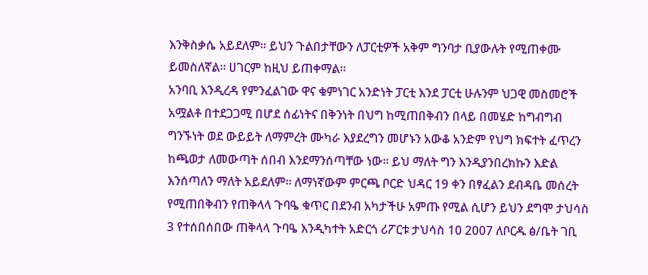እንቅስቃሴ አይደለም፡፡ ይህን ጉልበታቸውን ለፓርቲዎች አቅም ግንባታ ቢያውሉት የሚጠቀሙ ይመስለኛል፡፡ ሀገርም ከዚህ ይጠቀማል፡፡
አንባቢ እንዲረዳ የምንፈልገው ዋና ቁምነገር አንድነት ፓርቲ እንደ ፓርቲ ሁሉንም ህጋዊ መስመሮች አሟልቶ በተደጋጋሚ በሆደ ሰፊነትና በቅንነት በህግ ከሚጠበቅብን በላይ በመሄድ ከግብግብ ግንኙነት ወደ ውይይት ለማምረት ሙካራ እያደረግን መሆኑን አውቆ አንድም የህግ ክፍተት ፈጥረን ከጫወታ ለመውጣት ሰበብ እንደማንሰጣቸው ነው፡፡ ይህ ማለት ግን እንዲያንበረክኩን እድል እንሰጣለን ማለት አይደለም፡፡ ለማነኛውም ምርጫ ቦርድ ህዳር 19 ቀን በፃፈልን ደብዳቤ መሰረት የሚጠበቅብን የጠቅላላ ጉባዔ ቁጥር በደንብ አካታችሁ አምጡ የሚል ሲሆን ይህን ደግሞ ታህሳስ 3 የተሰበሰበው ጠቅላላ ጉባዔ እንዲካተት አድርጎ ሪፖርቱ ታህሳስ 10 2007 ለቦርዱ ፅ/ቤት ገቢ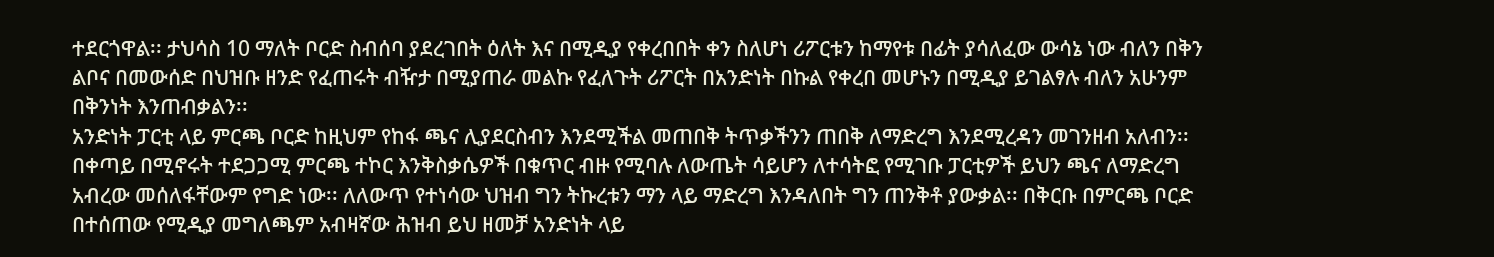ተደርጎዋል፡፡ ታህሳስ 10 ማለት ቦርድ ስብሰባ ያደረገበት ዕለት እና በሚዲያ የቀረበበት ቀን ስለሆነ ሪፖርቱን ከማየቱ በፊት ያሳለፈው ውሳኔ ነው ብለን በቅን ልቦና በመውሰድ በህዝቡ ዘንድ የፈጠሩት ብዥታ በሚያጠራ መልኩ የፈለጉት ሪፖርት በአንድነት በኩል የቀረበ መሆኑን በሚዲያ ይገልፃሉ ብለን አሁንም በቅንነት እንጠብቃልን፡፡
አንድነት ፓርቲ ላይ ምርጫ ቦርድ ከዚህም የከፋ ጫና ሊያደርስብን እንደሚችል መጠበቅ ትጥቃችንን ጠበቅ ለማድረግ እንደሚረዳን መገንዘብ አለብን፡፡ በቀጣይ በሚኖሩት ተደጋጋሚ ምርጫ ተኮር እንቅስቃሴዎች በቁጥር ብዙ የሚባሉ ለውጤት ሳይሆን ለተሳትፎ የሚገቡ ፓርቲዎች ይህን ጫና ለማድረግ አብረው መሰለፋቸውም የግድ ነው፡፡ ለለውጥ የተነሳው ህዝብ ግን ትኩረቱን ማን ላይ ማድረግ እንዳለበት ግን ጠንቅቶ ያውቃል፡፡ በቅርቡ በምርጫ ቦርድ በተሰጠው የሚዲያ መግለጫም አብዛኛው ሕዝብ ይህ ዘመቻ አንድነት ላይ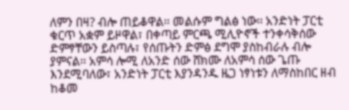ለምን በዛ? ብሎ ጠይቆዋል፡፡ መልሱም ግልፅ ነው፡፡ አንድነት ፓርቲ ቁርጥ አቋም ይዞዋል፣ በቀጣይ ምርጫ ሚሊዮኖች ተንቀሳቅሰው ድምፃቸውን ይስጣሉ፣ የሰጡትን ድምፅ ደግሞ ያስከብራሉ ብሎ ያምናል፡፡ አምሳ ሎሚ ለአንድ ሰው ሸክሙ ለአምሳ ሰው ጌጡ እንደሚባለው፣ አንድነት ፓርቲ እያንዳንዱ ዜጋ ነፃነቱን ለማስከበር ዘብ ከቆመ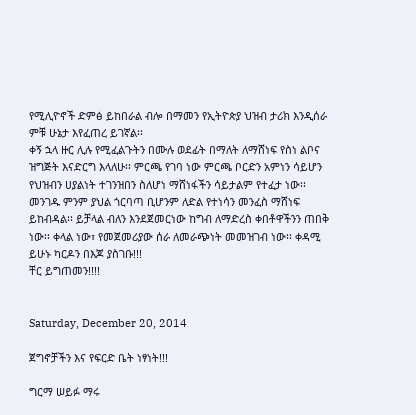የሚሊዮኖች ድምፅ ይከበራል ብሎ በማመን የኢትዮጵያ ህዝብ ታሪክ እንዲሰራ ምቹ ሁኔታ እየፈጠረ ይገኛል፡፡
ቀኝ ኋላ ዙር ሊሉ የሚፈልጉትን በሙሉ ወደፊት በማለት ለማሸነፍ የስነ ልቦና ዝግጅት እናድርግ እላለሁ፡፡ ምርጫ የገባ ነው ምርጫ ቦርድን አምነን ሳይሆን የህዝብን ሀያልነት ተገንዝበን ስለሆነ ማሸነፋችን ሳይታልም የተፈታ ነው፡፡ መንገዱ ምንም ያህል ጎርባጣ ቢሆንም ለድል የተነሳን መንፈስ ማሸነፍ ይከብዳል፡፡ ይቻላል ብለን እንደጀመርነው ከግብ ለማድረስ ቀበቶዋችንን ጠበቅ ነው፡፡ ቀላል ነው፣ የመጀመሪያው ሰራ ለመራጭነት መመዝገብ ነው፡፡ ቀዳሚ ይሁኑ ካርዶን በእጆ ያስገቡ!!!
ቸር ይግጠመን!!!!


Saturday, December 20, 2014

ጀግኖቻችን እና የፍርድ ቤት ነፃነት!!!

ግርማ ሠይፉ ማሩ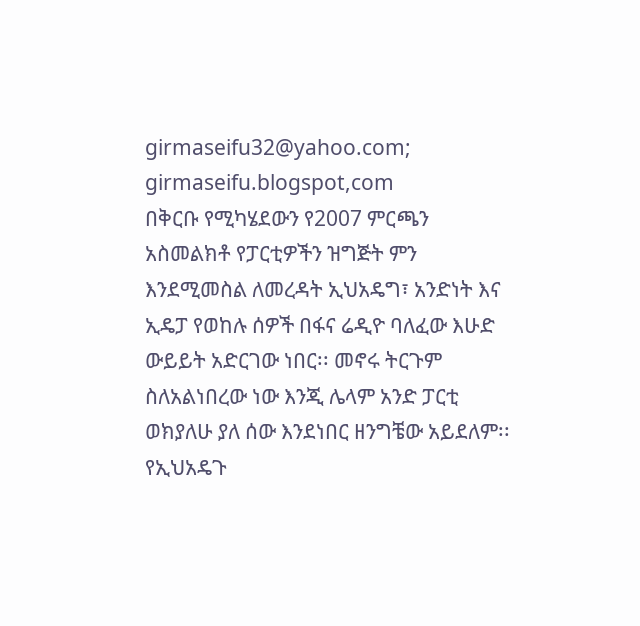girmaseifu32@yahoo.com; girmaseifu.blogspot,com
በቅርቡ የሚካሄደውን የ2007 ምርጫን  አስመልክቶ የፓርቲዎችን ዝግጅት ምን እንደሚመስል ለመረዳት ኢህአዴግ፣ አንድነት እና ኢዴፓ የወከሉ ሰዎች በፋና ሬዲዮ ባለፈው እሁድ ውይይት አድርገው ነበር፡፡ መኖሩ ትርጉም ስለአልነበረው ነው እንጂ ሌላም አንድ ፓርቲ ወክያለሁ ያለ ሰው እንደነበር ዘንግቼው አይደለም፡፡ የኢህአዴጉ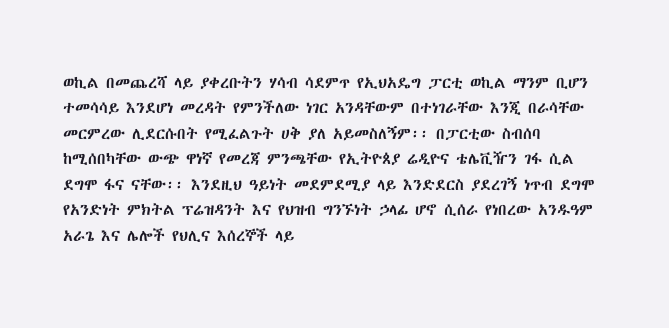ወኪል በመጨረሻ ላይ ያቀረቡትን ሃሳብ ሳደምጥ የኢህአዴግ ፓርቲ ወኪል ማንም ቢሆን ተመሳሳይ እንደሆነ መረዳት የምንችለው ነገር አንዳቸውም በተነገራቸው እንጂ በራሳቸው መርምረው ሊደርሱበት የሚፈልጉት ሀቅ ያለ አይመስለኝም፡፡ በፓርቲው ስብሰባ ከሚሰበካቸው ውጭ ዋነኛ የመረጃ ምንጫቸው የኢትዮጰያ ሬዲዮና ቴሌቪዥን ገፋ ሲል ደግሞ ፋና ናቸው፡፡ እንደዚህ ዓይነት መደምደሚያ ላይ እንድደርስ ያደረገኝ ነጥብ ደግሞ የአንድነት ምክትል ፕሬዝዳንት እና የህዝብ ግንኙነት ኃላፊ ሆኖ ሲሰራ የነበረው አንዱዓም አራጌ እና ሌሎች የህሊና እሰረኞች ላይ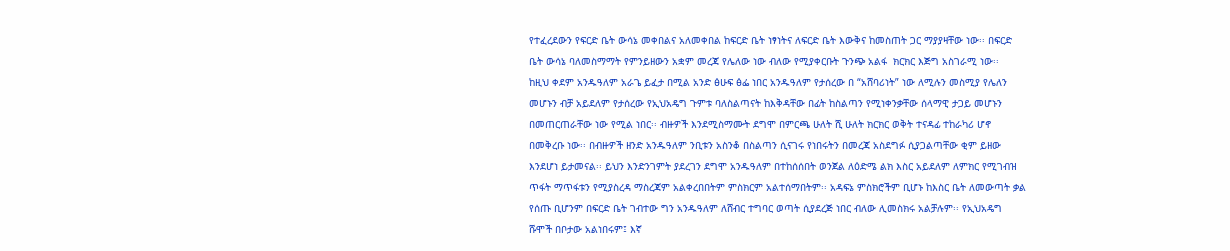የተፈረደውን የፍርድ ቤት ውሳኔ መቀበልና አለመቀበል ከፍርድ ቤት ነፃነትና ለፍርድ ቤት እውቅና ከመስጠት ጋር ማያያዛቸው ነው፡፡ በፍርድ ቤት ውሳኔ ባለመስማማት የምንይዘውን አቋም መረጃ የሌለው ነው ብለው የሚያቀርቡት ጉንጭ አልፋ  ክርክር እጅግ አስገራሚ ነው፡፡
ከዚህ ቀደም አንዱዓለም አራጌ ይፈታ በሚል አንድ ፅሁፍ ፅፌ ነበር አንዱዓለም የታሰረው በ “አሸባሪነት” ነው ለሚሉን መስሚያ የሌለን መሆኑን ብቻ አይደለም የታሰረው የኢህአዴግ ጉምቱ ባለስልጣናት ከእቅዳቸው በፊት ከስልጣን የሚነቀንቃቸው ሰላማዊ ታጋይ መሆኑን በመጠርጠራቸው ነው የሚል ነበር፡፡ ብዙዎች እንደሚስማሙት ደግሞ በምርጫ ሁለት ሺ ሁለት ክርክር ወቅት ተናዳፊ ተከራካሪ ሆኖ በመቅረቡ ነው፡፡ በብዙዎች ዘንድ አንዱዓለም ንቢቱን አስንቆ በስልጣን ሲናገሩ የነበሩትን በመረጃ አስደግፉ ሲያጋልጣቸው ቂም ይዘው እንደሆነ ይታመናል፡፡ ይህን እንድንገምት ያደረገን ደግሞ አንዱዓለም በተከሰሰበት ወንጀል ለዕድሜ ልክ እስር አይደለም ለምክር የሚገብዝ ጥፋት ማጥፋቱን የሚያስረዳ ማስረጃም አልቀረበበትም ምስክርም አልተሰማበትም፡፡ አዳፍኔ ምስክሮችም ቢሆኑ ከእስር ቤት ለመውጣት ቃል የሰጡ ቢሆንም በፍርድ ቤት ገብተው ግን አንዱዓለም ለሸብር ተግባር ወጣት ሲያደረጅ ነበር ብለው ሊመስክሩ አልቻሉም፡፡ የኢህአዴግ ሹሞች በቦታው አልነበሩም፤ እኛ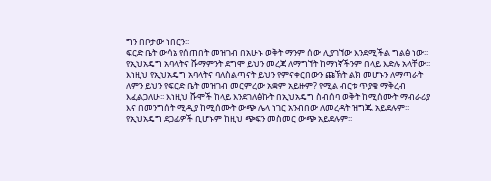ግን በቦታው ነበርን፡፡
ፍርድ ቤት ውሳኔ የሰጠበት መዝገብ በአሁኑ ወቅት ማንም ሰው ሊያገኘው እንደሚችል ግልፅ ነው፡፡ የኢህአዴግ አባላትና ሹማምንት ደግሞ ይህን መረጃ ለማግኘት ከማነኛችንም በላይ እድሉ አላቸው፡፡ እነዚህ የኢህአዴግ አባላትና ባለስልጣናት ይህን የምናቀርበውን ጩኽት ልክ መሆኑን ለማጣራት ለምን ይህን የፍርድ ቤት መዝገብ መርምረው አቋም አይዙም? የሚል ብርቱ ጥያቄ ማቅረብ እፈልጋለሁ፡፡ እነዚህ ሹሞች ከላይ እንደገለፅኩት በኢህአዴግ ስብሰባ ወቅት ከሚሰሙት ማብራሪያ እና በመንግሰት ሚዲያ ከሚሰሙት ውጭ ሌላ ነገር አንብበው ለመረዳት ዝግጁ አይደሉም፡፡ የኢህአዴግ ደጋፊዎች ቢሆኑም ከዚህ ጭፍን መስመር ውጭ አይደሉም፡፡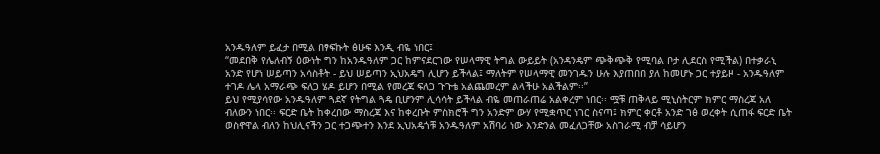አንዱዓለም ይፈታ በሚል በፃፍኩት ፅሁፍ እንዲ ብዬ ነበር፤
“መደበቅ የሌለብኝ ዕውነት ግን ከአንዱዓለም ጋር ከምናደርገው የሠላማዊ ትግል ውይይት (አንዳንዴም ጭቅጭቅ የሚባል ቦታ ሊደርስ የሚችል) በተቃራኒ አንድ የሆነ ሠይጣን አሳስቶት - ይህ ሠይጣን ኢህአዴግ ሊሆን ይችላል፤ ማለትም የሠላማዊ መንገዱን ሁሉ እያጠበበ ያለ ከመሆኑ ጋር ተያይዞ - አንዱዓለም ተገዶ ሌላ አማራጭ ፍለጋ ሄዶ ይሆን በሚል የመረጃ ፍለጋ ጉጉቴ አልጨመረም ልላችሁ አልችልም፡፡”
ይህ የሚያሳየው አንዱዓለም ጓደኛ የትግል ጓዴ ቢሆንም ሊሳሳት ይችላል ብዬ መጠራጠሬ አልቀረም ነበር፡፡ ሟቹ ጠቅላይ ሚኒስትርም ክምር ማስረጃ አለ ብለውን ነበር፡፡ ፍርድ ቤት ከቀረበው ማስረጃ እና ከቀረቡት ምስክሮች ግን አንድም ውሃ የሚቋጥር ነገር ስናጣ፤ ክምር ቀርቶ አንድ ገፅ ወረቀት ሲጠፋ ፍርድ ቤት ወስኖዋል ብለን ከህሊናችን ጋር ተጋጭተን እንደ ኢህአዴጎቹ አንዱዓለም አሽባሪ ነው እንድንል መፈለጋቸው አስገራሚ ብቻ ሳይሆን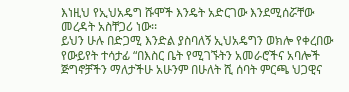እነዚህ የኢህአዴግ ሹሞች እንዴት አድርገው እንደሚሰሯቸው መረዳት አስቸጋሪ ነው፡፡
ይህን ሁሉ በድጋሚ እንድል ያስባለኝ ኢህአዴግን ወክሎ የቀረበው የውይየት ተሳታፊ “በእስር ቤት የሚገኙትን አመራሮችና አባሎች ጅግኖቻችን ማለታችሁ አሁንም በሁለት ሺ ሰባት ምርጫ ህጋዊና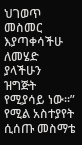ህገወጥ መስመር እያጣቀሳችሁ ለመሄድ ያላችሁን ዝግጅት የሚያሳይ ነው፡፡” የሚል አስተያየት ሲሰጡ መስማቴ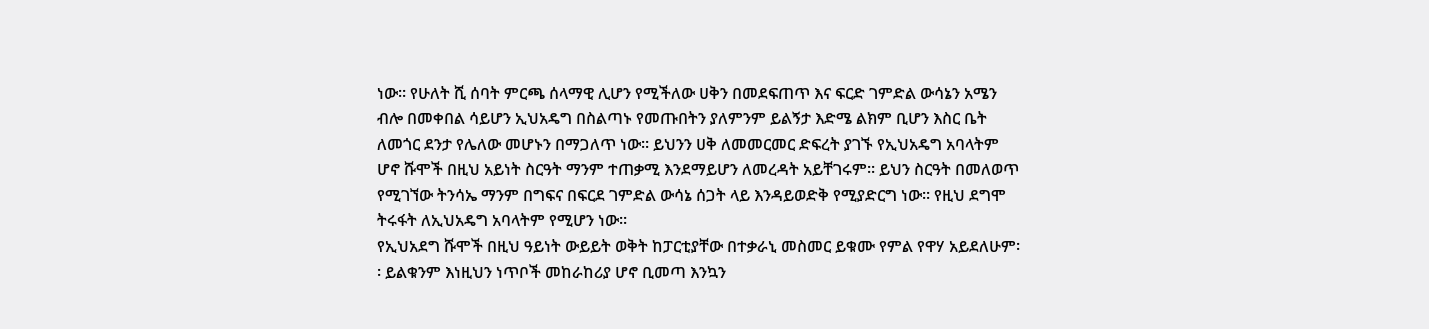ነው፡፡ የሁለት ሺ ሰባት ምርጫ ሰላማዊ ሊሆን የሚችለው ሀቅን በመደፍጠጥ እና ፍርድ ገምድል ውሳኔን አሜን ብሎ በመቀበል ሳይሆን ኢህአዴግ በስልጣኑ የመጡበትን ያለምንም ይልኝታ እድሜ ልክም ቢሆን እስር ቤት ለመጎር ደንታ የሌለው መሆኑን በማጋለጥ ነው፡፡ ይህንን ሀቅ ለመመርመር ድፍረት ያገኙ የኢህአዴግ አባላትም ሆኖ ሹሞች በዚህ አይነት ስርዓት ማንም ተጠቃሚ እንደማይሆን ለመረዳት አይቸገሩም፡፡ ይህን ስርዓት በመለወጥ የሚገኘው ትንሳኤ ማንም በግፍና በፍርደ ገምድል ውሳኔ ሰጋት ላይ እንዳይወድቅ የሚያድርግ ነው፡፡ የዚህ ደግሞ ትሩፋት ለኢህአዴግ አባላትም የሚሆን ነው፡፡
የኢህአደግ ሹሞች በዚህ ዓይነት ውይይት ወቅት ከፓርቲያቸው በተቃራኒ መስመር ይቁሙ የምል የዋሃ አይደለሁም፡፡ ይልቁንም እነዚህን ነጥቦች መከራከሪያ ሆኖ ቢመጣ እንኳን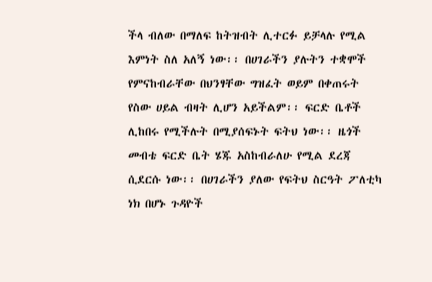ችላ ብለው በማለፍ ከትዝብት ሊተርፉ ይቻላሉ የሚል እምነት ስለ አለኝ ነው፡፡ በሀገራችን ያሉትን ተቋሞች የምናከብራቸው በህንፃቸው ግዝፈት ወይም በቀጠሩት የስው ሀይል ብዛት ሊሆን አይችልም፡፡ ፍርድ ቤቶች ሊከበሩ የሚችሉት በሚያሰፍኑት ፍትህ ነው፡፡ ዜጎች መብቴ ፍርድ ቤት ሄጁ አስከብራለሁ የሚል ደረጃ ሲደርሱ ነው፡፡ በሀገራችን ያለው የፍትህ ስርዓት ፖለቲካ ነክ በሆኑ ጉዳዮች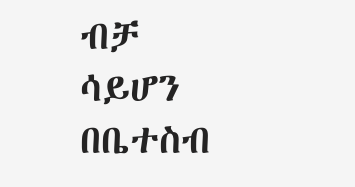ብቻ ሳይሆን በቤተስብ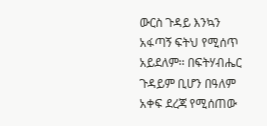ውርስ ጉዳይ እንኳን አፋጣኝ ፍትህ የሚሰጥ አይደለም፡፡ በፍትሃብሔር ጉዳይም ቢሆን በዓለም አቀፍ ደረጃ የሚሰጠው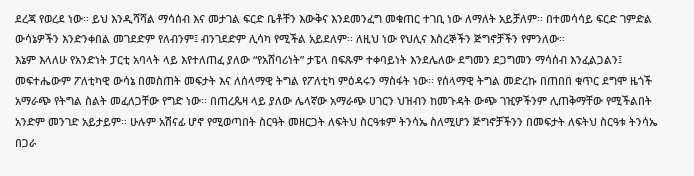ደረጃ የወረደ ነው፡፡ ይህ እንዲሻሻል ማሳሰብ እና መታገል ፍርድ ቤቶቸን እውቅና እንደመንፈግ መቁጠር ተገቢ ነው ለማለት አይቻለም፡፡ በተመሳሳይ ፍርድ ገምድል ውሳኔዎችን እንድንቀበል መገደድም የለብንም፤ ብንገደድም ሊሳካ የሚችል አይደለም፡፡ ለዚህ ነው የህሊና እስረኞችን ጅግኖቻችን የምንለው፡፡
እኔም እላለሁ የአንድነት ፓርቲ አባላት ላይ እየተለጠፈ ያለው “የአሸባሪነት” ታፔላ በፍጹም ተቀባይነት እንደሌለው ደግመን ደጋግመን ማሳሰብ እንፈልጋልን፤ መፍተሔውም ፖለቲካዊ ውሳኔ በመስጠት መፍታት እና ለሰላማዊ ትግል የፖለቲካ ምዕዳሩን ማስፋት ነው፡፡ የሰላማዊ ትግል መድረኩ በጠበበ ቁጥር ደግሞ ዜጎች አማራጭ የትግል ስልት መፈለጋቸው የግድ ነው፡፡ በጠረጴዛ ላይ ያለው ሌላኛው አማራጭ ሀገርን ህዝብን ከመጉዳት ውጭ ገዢዎችንም ሊጠቅማቸው የሚችልበት አንድም መንገድ አይታይም፡፡ ሁሉም አሽናፊ ሆኖ የሚወጣበት ስርዓት መዘርጋት ለፍትህ ስርዓቱም ትንሳኤ ስለሚሆን ጅግኖቻችንን በመፍታት ለፍትህ ስርዓቱ ትንሳኤ በጋራ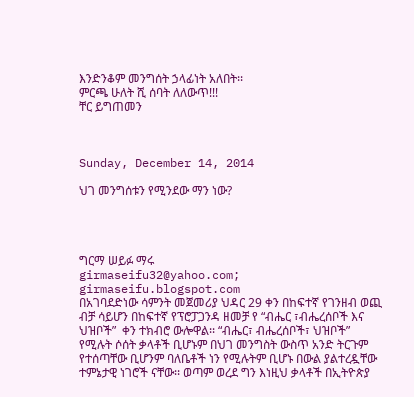እንድንቆም መንግሰት ኃላፊነት አለበት፡፡
ምርጫ ሁለት ሺ ሰባት ለለውጥ!!!
ቸር ይግጠመን



Sunday, December 14, 2014

ህገ መንግሰቱን የሚንደው ማን ነው?




ግርማ ሠይፉ ማሩ
girmaseifu32@yahoo.com; girmaseifu.blogspot.com
በአገባደድነው ሳምንት መጀመሪያ ህዳር 29 ቀን በከፍተኛ የገንዘብ ወጪ ብቻ ሳይሆን በከፍተኛ የፕሮፓጋንዳ ዘመቻ የ “ብሔር ፣ብሔረሰቦች እና ህዝቦች”  ቀን ተክብሮ ውሎዋል፡፡ “ብሔር፣ ብሔረሰቦች፣ ህዝቦች” የሚሉት ሶሰት ቃላቶች ቢሆኑም በህገ መንግስት ውስጥ አንድ ትርጉም የተሰጣቸው ቢሆንም ባለቤቶች ነን የሚሉትም ቢሆኑ በውል ያልተረዷቸው ተምኔታዊ ነገሮች ናቸው፡፡ ወጣም ወረደ ግን እነዚህ ቃላቶች በኢትዮጵያ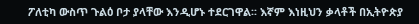ፖለቲካ ውስጥ ጉልዕ ቦታ ያላቸው እንዲሆኑ ተደርገዋል፡፡ እኛም እነዚህን ቃላቶች በኢትዮጵያ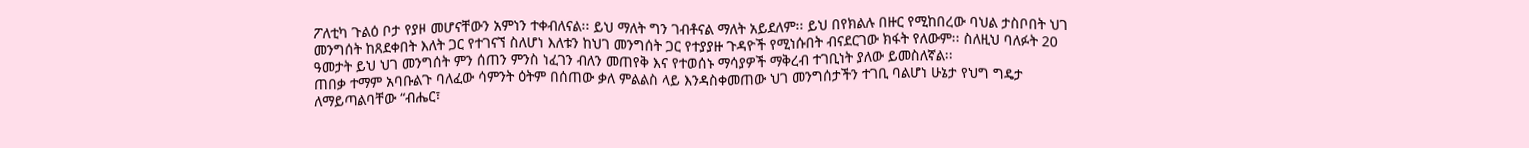ፖለቲካ ጉልዕ ቦታ የያዞ መሆናቸውን አምነን ተቀብለናል፡፡ ይህ ማለት ግን ገብቶናል ማለት አይደለም፡፡ ይህ በየክልሉ በዙር የሚከበረው ባህል ታስቦበት ህገ መንግሰት ከጸደቀበት እለት ጋር የተገናኘ ስለሆነ እለቱን ከህገ መንግሰት ጋር የተያያዙ ጉዳዮች የሚነሱበት ብናደርገው ክፋት የለውም፡፡ ስለዚህ ባለፉት 20 ዓመታት ይህ ህገ መንግሰት ምን ሰጠን ምንስ ነፈገን ብለን መጠየቅ እና የተወሰኑ ማሳያዎች ማቅረብ ተገቢነት ያለው ይመስለኛል፡፡
ጠበቃ ተማም አባቡልጉ ባለፈው ሳምንት ዕትም በሰጠው ቃለ ምልልስ ላይ እንዳስቀመጠው ህገ መንግሰታችን ተገቢ ባልሆነ ሁኔታ የህግ ግዴታ ለማይጣልባቸው “ብሔር፣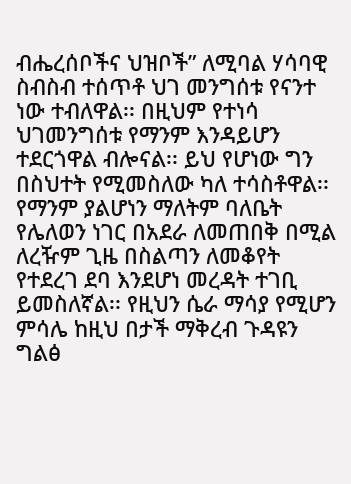ብሔረሰቦችና ህዝቦች” ለሚባል ሃሳባዊ ስብስብ ተሰጥቶ ህገ መንግሰቱ የናንተ ነው ተብለዋል፡፡ በዚህም የተነሳ ህገመንግሰቱ የማንም እንዳይሆን ተደርጎዋል ብሎናል፡፡ ይህ የሆነው ግን በስህተት የሚመስለው ካለ ተሳስቶዋል፡፡ የማንም ያልሆነን ማለትም ባለቤት የሌለወን ነገር በአደራ ለመጠበቅ በሚል ለረዥም ጊዜ በስልጣን ለመቆየት የተደረገ ደባ እንደሆነ መረዳት ተገቢ ይመስለኛል፡፡ የዚህን ሴራ ማሳያ የሚሆን ምሳሌ ከዚህ በታች ማቅረብ ጉዳዩን ግልፅ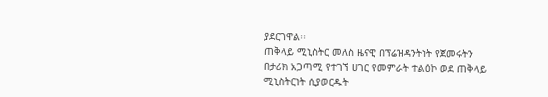ያደርገዋል፡፡
ጠቅላይ ሚኒስትር መለስ ዜናዊ በፕሬዝዳንትነት የጀመሩትን በታሪክ አጋጣሚ የተገኘ ሀገር የመምራት ተልዕኮ ወደ ጠቅላይ ሚኒስትርነት ሲያወርዱት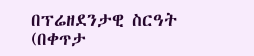በፕሬዘደንታዊ ስርዓት (በቀጥታ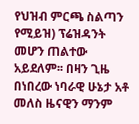የህዝብ ምርጫ ስልጣን የሚይዝ) ፕሬዝዳንት መሆን ጠልተው አይደለም፡፡ በዛን ጊዜ በነበረው ነባራዊ ሁኔታ አቶ መለስ ዜናዊን ማንም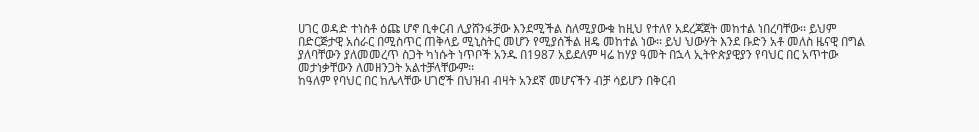ሀገር ወዳድ ተነስቶ ዕጩ ሆኖ ቢቀርብ ሊያሸንፋቻው እንደሚችል ስለሚያውቁ ከዚህ የተለየ አደረጃጀት መከተል ነበረባቸው፡፡ ይህም በድርጅታዊ አሰራር በሚስጥር ጠቅላይ ሚኒስትር መሆን የሚያሰችል ዘዴ መከተል ነው፡፡ ይህ ህውሃት እንደ ቡድን አቶ መለስ ዜናዊ በግል ያለባቸውን ያለመመረጥ ስጋት ካነሱት ነጥቦች አንዱ በ1987 አይደለም ዛሬ ከሃያ ዓመት በኋላ ኢትዮጵያዊያን የባህር በር አጥተው መታነቃቸውን ለመዘንጋት አልተቻላቸውም፡፡
ከዓለም የባህር በር ከሌላቸው ሀገሮች በህዝብ ብዛት አንደኛ መሆናችን ብቻ ሳይሆን በቅርብ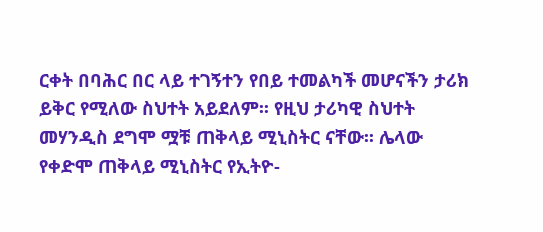ርቀት በባሕር በር ላይ ተገኝተን የበይ ተመልካች መሆናችን ታሪክ ይቅር የሚለው ስህተት አይደለም፡፡ የዚህ ታሪካዊ ስህተት መሃንዲስ ደግሞ ሟቹ ጠቅላይ ሚኒስትር ናቸው፡፡ ሌላው የቀድሞ ጠቅላይ ሚኒስትር የኢትዮ-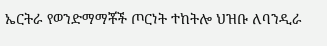ኤርትራ የወንድማማቾች ጦርነት ተከትሎ ህዝቡ ለባንዲራ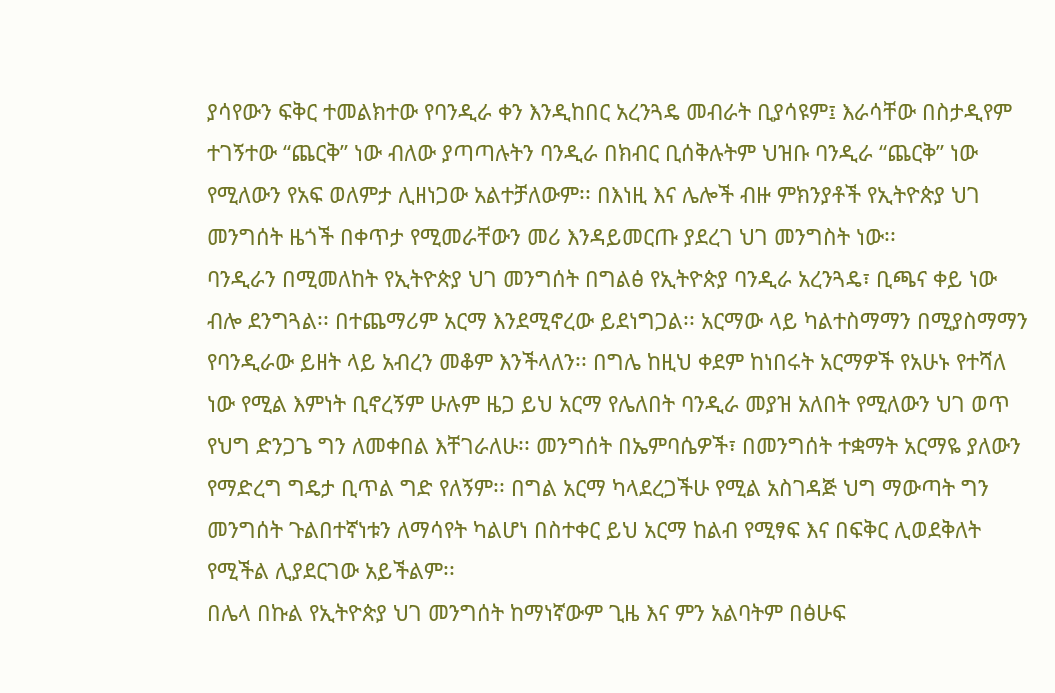ያሳየውን ፍቅር ተመልክተው የባንዲራ ቀን እንዲከበር አረንጓዴ መብራት ቢያሳዩም፤ እራሳቸው በስታዲየም ተገኝተው “ጨርቅ” ነው ብለው ያጣጣሉትን ባንዲራ በክብር ቢሰቅሉትም ህዝቡ ባንዲራ “ጨርቅ” ነው የሚለውን የአፍ ወለምታ ሊዘነጋው አልተቻለውም፡፡ በእነዚ እና ሌሎች ብዙ ምክንያቶች የኢትዮጵያ ህገ መንግሰት ዜጎች በቀጥታ የሚመራቸውን መሪ እንዳይመርጡ ያደረገ ህገ መንግስት ነው፡፡
ባንዲራን በሚመለከት የኢትዮጵያ ህገ መንግሰት በግልፅ የኢትዮጵያ ባንዲራ አረንጓዴ፣ ቢጫና ቀይ ነው ብሎ ደንግጓል፡፡ በተጨማሪም አርማ እንደሚኖረው ይደነግጋል፡፡ አርማው ላይ ካልተስማማን በሚያስማማን የባንዲራው ይዘት ላይ አብረን መቆም እንችላለን፡፡ በግሌ ከዚህ ቀደም ከነበሩት አርማዎች የአሁኑ የተሻለ ነው የሚል እምነት ቢኖረኝም ሁሉም ዜጋ ይህ አርማ የሌለበት ባንዲራ መያዝ አለበት የሚለውን ህገ ወጥ የህግ ድንጋጌ ግን ለመቀበል እቸገራለሁ፡፡ መንግሰት በኤምባሴዎች፣ በመንግሰት ተቋማት አርማዬ ያለውን የማድረግ ግዴታ ቢጥል ግድ የለኝም፡፡ በግል አርማ ካላደረጋችሁ የሚል አስገዳጅ ህግ ማውጣት ግን መንግሰት ጉልበተኛነቱን ለማሳየት ካልሆነ በስተቀር ይህ አርማ ከልብ የሚፃፍ እና በፍቅር ሊወደቅለት የሚችል ሊያደርገው አይችልም፡፡
በሌላ በኩል የኢትዮጵያ ህገ መንግሰት ከማነኛውም ጊዜ እና ምን አልባትም በፅሁፍ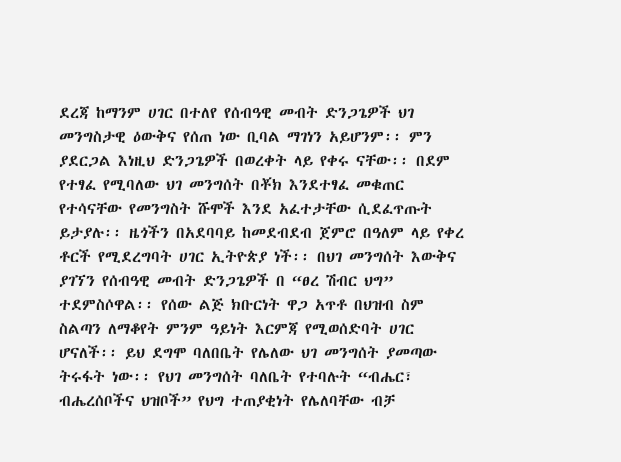ደረጃ ከማንም ሀገር በተለየ የሰብዓዊ መብት ድንጋጌዎች ህገ መንግስታዊ ዕውቅና የሰጠ ነው ቢባል ማገነን አይሆንም፡፡ ምን ያደርጋል እነዚህ ድንጋጌዎች በወረቀት ላይ የቀሩ ናቸው፡፡ በደም የተፃፈ የሚባለው ህገ መንግሰት በቾክ እንደተፃፈ መቁጠር የተሳናቸው የመንግስት ሹሞች እንደ አፈተታቸው ሲደፈጥጡት ይታያሉ፡፡ ዜጎችን በአደባባይ ከመደብደብ ጀምሮ በዓለም ላይ የቀረ ቶርች የሚደረግባት ሀገር ኢትዮጵያ ነች፡፡ በህገ መንግሰት እውቅና ያገኘን የሰብዓዊ መብት ድንጋጌዎች በ “ፀረ ሽብር ህግ” ተደምስሶዋል፡፡ የሰው ልጅ ክቡርነት ዋጋ አጥቶ በህዝብ ስም ስልጣን ለማቆየት ምንም ዓይነት እርምጃ የሚወሰድባት ሀገር ሆናለች፡፡ ይህ ደግሞ ባለበቤት የሌለው ህገ መንግሰት ያመጣው ትሩፋት ነው፡፡ የህገ መንግሰት ባለቤት የተባሉት “ብሔር፣ ብሔረሰቦችና ህዝቦች” የህግ ተጠያቂነት የሌለባቸው ብቻ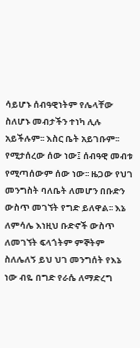ሳይሆኑ ሰብዓዊነትም የሌላቸው ስለሆኑ መብታችን ተነካ ሊሉ አይችሉም፡፡ እስር ቤት አይገቡም፡፡ የሚታሰረው ሰው ነው፤ ሰብዓዊ መብቱ የሚጣሰውም ሰው ነው፡፡ ዜጋው የህገ መንግስት ባለቤት ለመሆን በቡድን ውስጥ መገኘት የግድ ይለዋል፡፡ እኔ ለምሳሌ እነዚህ ቡድኖች ውስጥ ለመገኘት ፍላጎትም ምኞትም ስለሌለኝ ይህ ህገ መንግሰት የእኔ ነው ብዬ በግድ የራሴ ለማድረግ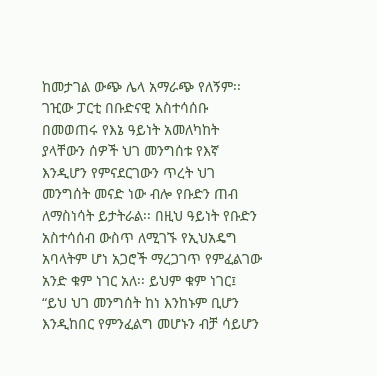ከመታገል ውጭ ሌላ አማራጭ የለኝም፡፡
ገዢው ፓርቲ በቡድናዊ አስተሳሰቡ በመወጠሩ የእኔ ዓይነት አመለካከት ያላቸውን ሰዎች ህገ መንግሰቱ የእኛ እንዲሆን የምናደርገውን ጥረት ህገ መንግሰት መናድ ነው ብሎ የቡድን ጠብ ለማስነሳት ይታትራል፡፡ በዚህ ዓይነት የቡድን አስተሳሰብ ውስጥ ለሚገኙ የኢህአዴግ አባላትም ሆነ አጋሮች ማረጋገጥ የምፈልገው አንድ ቁም ነገር አለ፡፡ ይህም ቁም ነገር፤
“ይህ ህገ መንግሰት ከነ እንከኑም ቢሆን እንዲከበር የምንፈልግ መሆኑን ብቻ ሳይሆን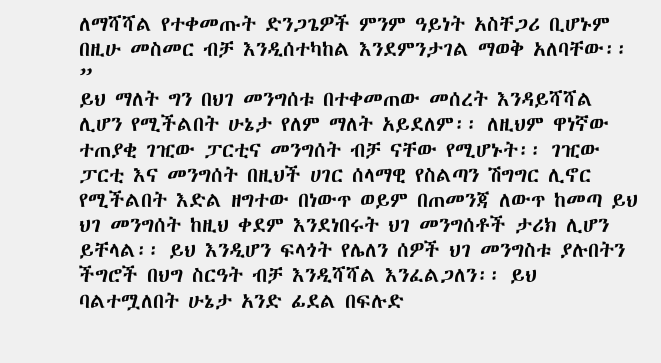ለማሻሻል የተቀመጡት ድንጋጌዎች ምንም ዓይነት አስቸጋሪ ቢሆኑም በዚሁ መስመር ብቻ እንዲሰተካከል እንደምንታገል ማወቅ አለባቸው፡፡”
ይህ ማለት ግን በህገ መንግሰቱ በተቀመጠው መሰረት እንዳይሻሻል ሊሆን የሚችልበት ሁኔታ የለም ማለት አይደለም፡፡ ለዚህም ዋነኛው ተጠያቂ ገዢው ፓርቲና መንግሰት ብቻ ናቸው የሚሆኑት፡፡ ገዢው ፓርቲ እና መንግሰት በዚህች ሀገር ሰላማዊ የስልጣን ሽግግር ሊኖር የሚችልበት እድል ዘግተው በነውጥ ወይም በጠመንጃ ለውጥ ከመጣ ይህ ህገ መንግሰት ከዚህ ቀደም እንደነበሩት ህገ መንግሰቶች ታሪክ ሊሆን ይቸላል፡፡ ይህ እንዲሆን ፍላጎት የሌለን ሰዎች ህገ መንግስቱ ያሉበትን ችግሮች በህግ ስርዓት ብቻ እንዲሻሻል እንፈልጋለን፡፡ ይህ ባልተሟለበት ሁኔታ አንድ ፊደል በፍሉድ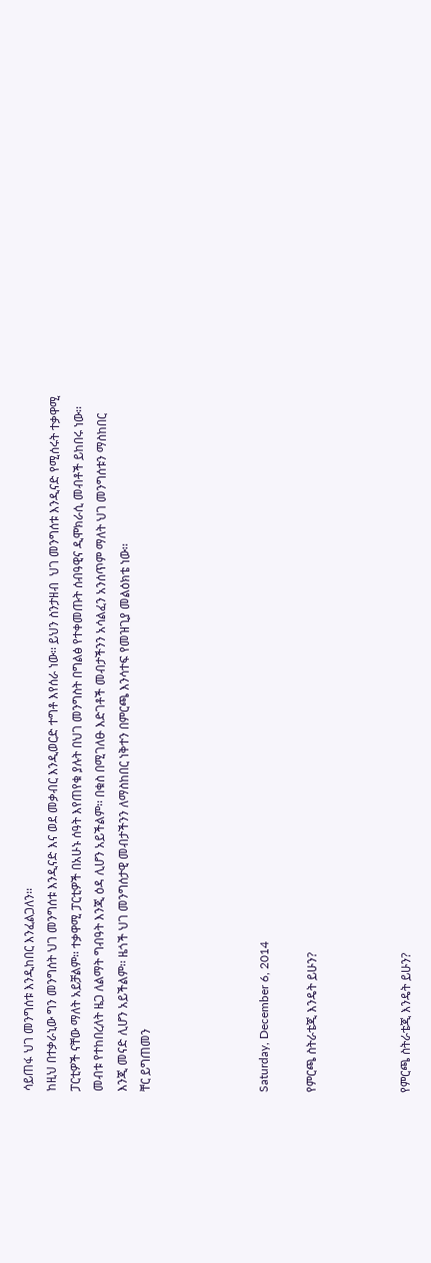ሳይጠፋ ህገ መንግሰቱ እንዲከበር እንፈልጋለን፡፡
ከዚህ በተቃራኒው ግን መንግሰት ህገ መንግሰቱ እንዲናድ እና ወደ መቃብር እንዲወርድ ተግቶ እየሰራ ነው፡፡ ይህን ስንታዘብ  ህገ መንግሰቱ እንዲናድ የሚሰሩት ተቃዋሚ ፓርቲዎች ናቸው ማለት አይቻልም፡፡ ተቃዋሚ ፓርቲዎች በአሁኑ ሰዓት እየጠየቁ ያሉት በህገ መንግስት በግልፅ የተቀመጡት ሰብዓዊና ዲሞክራሲ መብቶች ይከበሩ ነው፡፡ መብቱ የተከበረለት ዜጋ ለልማት ግብዓት እንጂ ዕዳ ሊሆን አይችልም፡፡ በቁስ በሚገለፁ እድገቶች መብታችንን አሳልፈን አንሰጥም ማለት ህገ መንግሰቱን ማስከበር እንጂ መናድ ሊሆን አይችልም፡፡ ዜጎች ህገ መንግሰታዊ መብታችንን ለማስከበር ነቅተን በምርጫ እንሳተፍ የመዝጊያ መልዕክቴ ነው፡፡
ቸር ይግጠመን




Saturday, December 6, 2014

የምርጫ ስትራቴጂ እንዴት ይሁን?



የምርጫ ስትራቴጂ እንዴት ይሁን?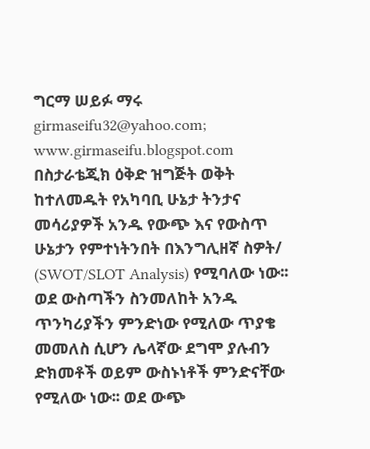ግርማ ሠይፉ ማሩ
girmaseifu32@yahoo.com; www.girmaseifu.blogspot.com
በስታራቴጂክ ዕቅድ ዝግጅት ወቅት ከተለመዱት የአካባቢ ሁኔታ ትንታና መሳሪያዎች አንዱ የውጭ እና የውስጥ ሁኔታን የምተነትንበት በእንግሊዘኛ ስዎት/ (SWOT/SLOT Analysis) የሚባለው ነው፡፡ ወደ ውስጣችን ስንመለከት አንዱ ጥንካሪያችን ምንድነው የሚለው ጥያቄ መመለስ ሲሆን ሌላኛው ደግሞ ያሉብን ድክመቶች ወይም ውስኑነቶች ምንድናቸው የሚለው ነው፡፡ ወደ ውጭ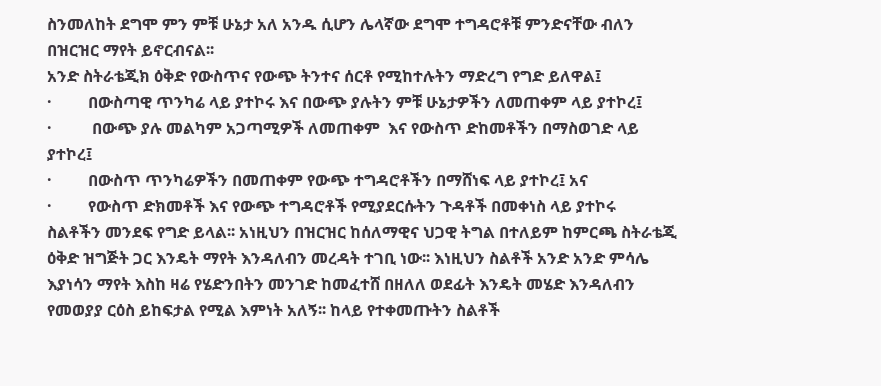ስንመለከት ደግሞ ምን ምቹ ሁኔታ አለ አንዱ ሲሆን ሌላኛው ደግሞ ተግዳሮቶቹ ምንድናቸው ብለን በዝርዝር ማየት ይኖርብናል፡፡
አንድ ስትራቴጂክ ዕቅድ የውስጥና የውጭ ትንተና ሰርቶ የሚከተሉትን ማድረግ የግድ ይለዋል፤
·         በውስጣዊ ጥንካሬ ላይ ያተኮሩ እና በውጭ ያሉትን ምቹ ሁኔታዎችን ለመጠቀም ላይ ያተኮረ፤
·          በውጭ ያሉ መልካም አጋጣሚዎች ለመጠቀም  እና የውስጥ ድከመቶችን በማስወገድ ላይ ያተኮረ፤
·         በውስጥ ጥንካሬዎችን በመጠቀም የውጭ ተግዳሮቶችን በማሸነፍ ላይ ያተኮረ፤ አና
·         የውስጥ ድክመቶች እና የውጭ ተግዳሮቶች የሚያደርሱትን ጉዳቶች በመቀነስ ላይ ያተኮሩ
ስልቶችን መንደፍ የግድ ይላል፡፡ አነዚህን በዝርዝር ከሰለማዊና ህጋዊ ትግል በተለይም ከምርጫ ስትራቴጂ ዕቅድ ዝግጅት ጋር እንዴት ማየት እንዳለብን መረዳት ተገቢ ነው፡፡ እነዚህን ስልቶች አንድ አንድ ምሳሌ እያነሳን ማየት እስከ ዛሬ የሄድንበትን መንገድ ከመፈተሸ በዘለለ ወደፊት እንዴት መሄድ እንዳለብን የመወያያ ርዕስ ይከፍታል የሚል እምነት አለኝ፡፡ ከላይ የተቀመጡትን ስልቶች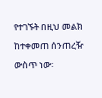የተገኙት በዚህ መልክ ከተቀመጠ ሰንጠረዥ ውስጥ ነው፡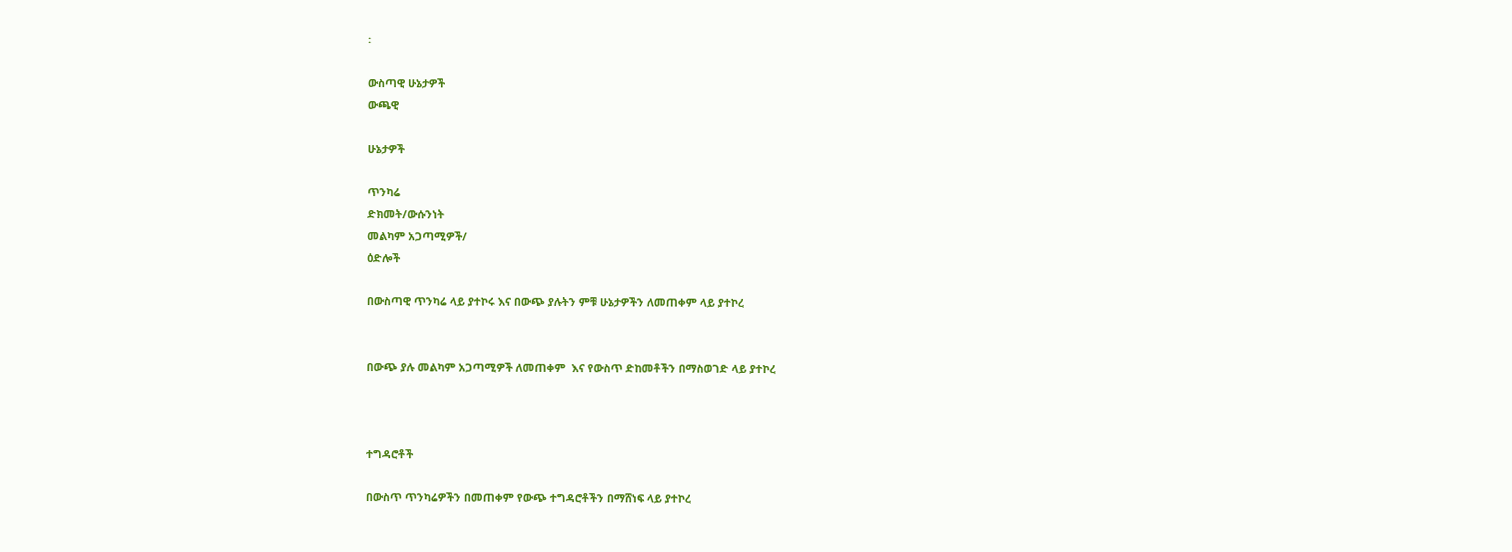፡

ውስጣዊ ሁኔታዎች
ውጫዊ

ሁኔታዎች

ጥንካሬ
ድክመት/ውሱንነት
መልካም አጋጣሚዎች/
ዕድሎች

በውስጣዊ ጥንካሬ ላይ ያተኮሩ እና በውጭ ያሉትን ምቹ ሁኔታዎችን ለመጠቀም ላይ ያተኮረ


በውጭ ያሉ መልካም አጋጣሚዎች ለመጠቀም  እና የውስጥ ድከመቶችን በማስወገድ ላይ ያተኮረ



ተግዳሮቶች

በውስጥ ጥንካሬዎችን በመጠቀም የውጭ ተግዳሮቶችን በማሸነፍ ላይ ያተኮረ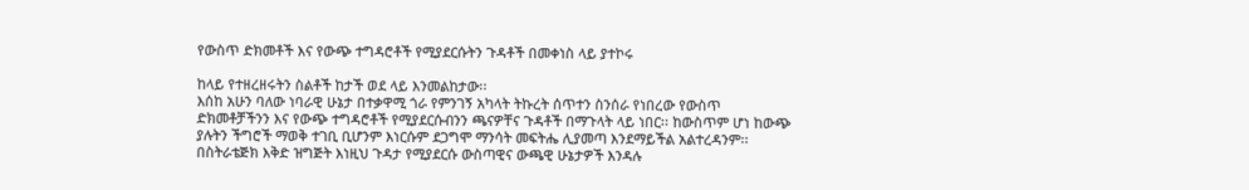የውስጥ ድክመቶች እና የውጭ ተግዳሮቶች የሚያደርሱትን ጉዳቶች በመቀነስ ላይ ያተኮሩ

ከላይ የተዘረዘሩትን ስልቶች ከታች ወደ ላይ እንመልከታው፡፡
እሰከ አሁን ባለው ነባራዊ ሁኔታ በተቃዋሚ ጎራ የምንገኝ አካላት ትኩረት ሰጥተን ስንሰራ የነበረው የውስጥ ድክመቶቻችንን እና የውጭ ተግዳሮቶች የሚያደርሱብንን ጫናዎቸና ጉዳቶች በማጉላት ላይ ነበር፡፡ ከውስጥም ሆነ ከውጭ ያሉትን ችግሮች ማወቅ ተገቢ ቢሆንም እነርሱም ደጋግሞ ማንሳት መፍትሔ ሊያመጣ እንደማይችል አልተረዳንም፡፡ በስትራቴጅክ እቅድ ዝግጅት እነዚህ ጉዳታ የሚያደርሱ ውስጣዊና ውጫዊ ሁኔታዎች እንዳሉ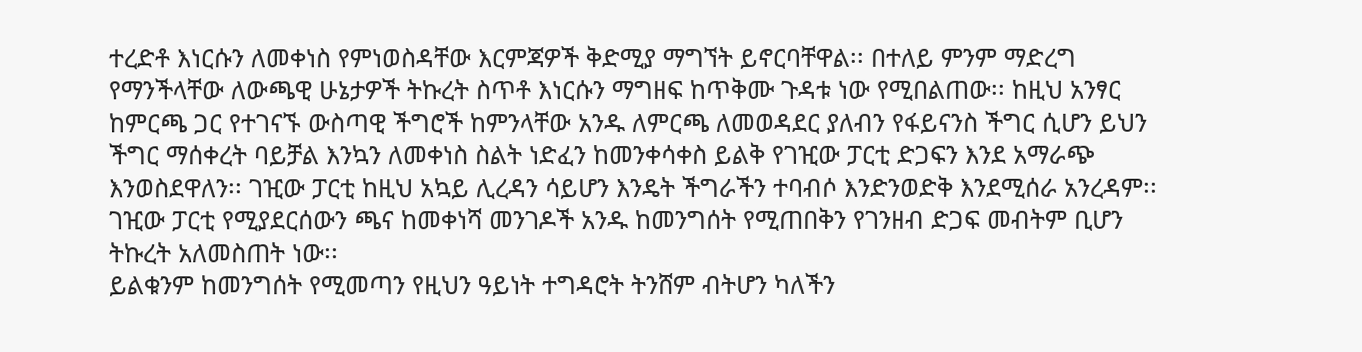ተረድቶ እነርሱን ለመቀነስ የምነወስዳቸው እርምጃዎች ቅድሚያ ማግኘት ይኖርባቸዋል፡፡ በተለይ ምንም ማድረግ የማንችላቸው ለውጫዊ ሁኔታዎች ትኩረት ስጥቶ እነርሱን ማግዘፍ ከጥቅሙ ጉዳቱ ነው የሚበልጠው፡፡ ከዚህ አንፃር ከምርጫ ጋር የተገናኙ ውስጣዊ ችግሮች ከምንላቸው አንዱ ለምርጫ ለመወዳደር ያለብን የፋይናንስ ችግር ሲሆን ይህን ችግር ማሰቀረት ባይቻል እንኳን ለመቀነስ ስልት ነድፈን ከመንቀሳቀስ ይልቅ የገዢው ፓርቲ ድጋፍን እንደ አማራጭ እንወስደዋለን፡፡ ገዢው ፓርቲ ከዚህ አኳይ ሊረዳን ሳይሆን እንዴት ችግራችን ተባብሶ እንድንወድቅ እንደሚሰራ አንረዳም፡፡ ገዢው ፓርቲ የሚያደርሰውን ጫና ከመቀነሻ መንገዶች አንዱ ከመንግሰት የሚጠበቅን የገንዘብ ድጋፍ መብትም ቢሆን ትኩረት አለመስጠት ነው፡፡
ይልቁንም ከመንግሰት የሚመጣን የዚህን ዓይነት ተግዳሮት ትንሸም ብትሆን ካለችን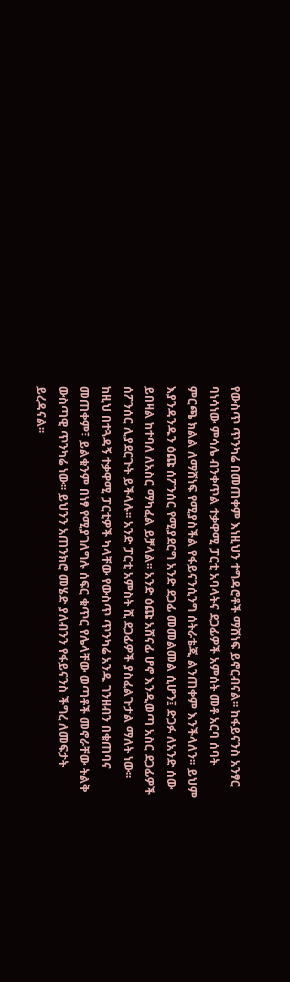የውስጥ ጥንካሬ በመጠቀም እነዚህን ተግዳሮቶች ማሸነፍ ይኖርብናል፡፡ ከፋይናንስ አንፃር ባነሳነው ምሳሌ ብንቀጥል ተቃዋሚ ፓርቲ አባላትና ደጋፊዎች አምሰት መቶ አርባ ሰባት ምርጫ ክልል ለማሸነፍ የሚያስችል የፋይናንሲንግ ሰትራቴጂ ልንጠቀም እንችላለን፡፡ ይህም እያንዳንዱን ዕጩ ሰፖንሰር የሚያደርግ አንድ ደጋፊ መመልመል ሲሆን፤ ድጋፉ ለአንድ ሰው ይበዛል ከተባለ ለአስር ማካፈል ይቻላል፡፡ አንድ ዕጩ አሸናፊ ሆኖ እንዲወጣ አስር ደጋፊዎች ሰፖንሰር ሊያደርጉት ይችላሉ፡፡ አንድ ፓርቲ አምስት ሺ ደጋፊዎች ያስፈልጉታል ማለት ነው፡፡ ከዚህ በተጓዳኝ ተቃዋሚ ፓርቲዎች ካላቸው የውስጥ ጥንካሬ አንዱ ገንዘብን በቁጠባና መጠቀም፣ ይልቁንም በነፃ የሚያገለግሉ ሰፍር ቁጥር የሌላቸው ወጣቶች መኖራቸው ትልቅ ውስጣዊ ጥንካሬ ነው፡፡ ይህንን አጠንክሮ መሄድ ያለብንን የፋይናንስ ችግረ ለመፍታት ይረዳናል፡፡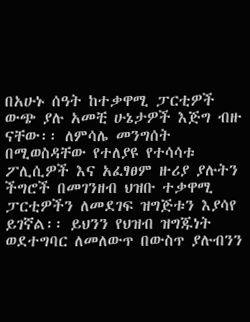በአሁኑ ሰዓት ከተቃዋሚ ፓርቲዎች ውጭ ያሉ አመቺ ሁኔታዎች እጅግ ብዙ ናቸው፡፡ ለምሳሌ መንግሰት በሚወስዳቸው የተለያዩ የተሳሳቱ ፖሊሲዎች እና አፈፃፀም ዙሪያ ያሉትን ችግሮች በመገንዘብ ህዝቡ ተቃዋሚ ፓርቲዎችን ለመደገፍ ዝግጅቱን እያሳየ ይገኛል፡፡ ይህንን የህዝብ ዝግጁነት ወደተግባር ለመለውጥ በውስጥ ያሉብንን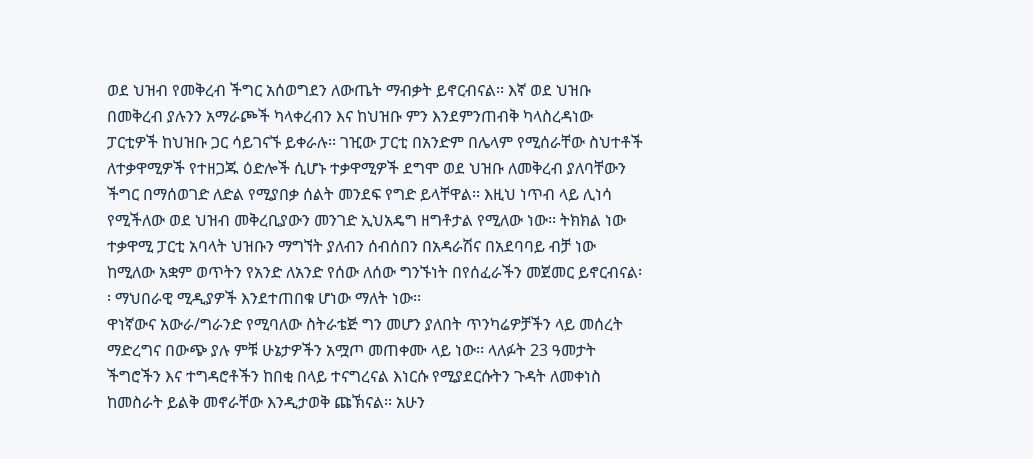ወደ ህዝብ የመቅረብ ችግር አሰወግደን ለውጤት ማብቃት ይኖርብናል፡፡ እኛ ወደ ህዝቡ በመቅረብ ያሉንን አማራጮች ካላቀረብን እና ከህዝቡ ምን እንደምንጠብቅ ካላስረዳነው ፓርቲዎች ከህዝቡ ጋር ሳይገናኙ ይቀራሉ፡፡ ገዢው ፓርቲ በአንድም በሌላም የሚሰራቸው ስህተቶች ለተቃዋሚዎች የተዘጋጁ ዕድሎች ሲሆኑ ተቃዋሚዎች ደግሞ ወደ ህዝቡ ለመቅረብ ያለባቸውን ችግር በማሰወገድ ለድል የሚያበቃ ሰልት መንደፍ የግድ ይላቸዋል፡፡ እዚህ ነጥብ ላይ ሊነሳ የሚችለው ወደ ህዝብ መቅረቢያውን መንገድ ኢህአዴግ ዘግቶታል የሚለው ነው፡፡ ትክክል ነው ተቃዋሚ ፓርቲ አባላት ህዝቡን ማግኘት ያለብን ሰብሰበን በአዳራሽና በአደባባይ ብቻ ነው ከሚለው አቋም ወጥትን የአንድ ለአንድ የሰው ለሰው ግንኙነት በየሰፈራችን መጀመር ይኖርብናል፡፡ ማህበራዊ ሚዲያዎች እንደተጠበቁ ሆነው ማለት ነው፡፡
ዋነኛውና አውራ/ግራንድ የሚባለው ስትራቴጅ ግን መሆን ያለበት ጥንካሬዎቻችን ላይ መሰረት ማድረግና በውጭ ያሉ ምቹ ሁኔታዎችን አሟጦ መጠቀሙ ላይ ነው፡፡ ላለፉት 23 ዓመታት ችግሮችን እና ተግዳሮቶችን ከበቂ በላይ ተናግረናል እነርሱ የሚያደርሱትን ጉዳት ለመቀነስ ከመስራት ይልቅ መኖራቸው እንዲታወቅ ጩኽናል፡፡ አሁን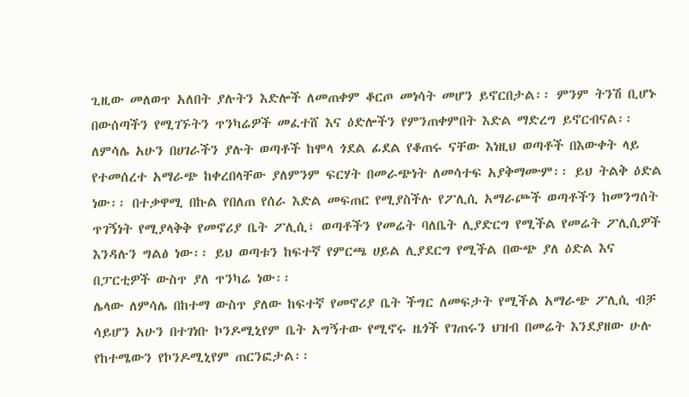ጊዚው መለወጥ አለበት ያሉትን እድሎች ለመጠቀም ቆርጦ መነሳት መሆን ይኖርበታል፡፡ ምንም ትንሽ ቢሆኑ በውሰጣችን የሚገኙትን ጥንካሬዎች መፈተሸ እና ዕድሎችን የምንጠቀምበት እድል ማድረግ ይኖርብናል፡፡ ለምሳሌ አሁን በሀገራችን ያሉት ወጣቶች ከሞላ ጎደል ፊደል የቆጠሩ ናቸው እነዚህ ወጣቶች በእውቀት ላይ የተመሰረተ አማራጭ ከቀረበላቸው ያለምንም ፍርሃት በመራጭነት ለመሳተፍ አያቅማሙም፡፡ ይህ ትልቅ ዕድል ነው፡፡ በተቃዋሚ በኩል የበለጠ የሰራ እድል መፍጠር የሚያስችሉ የፖሊሲ አማራጮች ወጣቶችን ከመንግሰት ጥገኝነት የሚያላቅቅ የመኖሪያ ቤት ፖሊሲ፣ ወጣቶችን የመሬት ባለቤት ሊያድርግ የሚችል የመሬት ፖሊሲዎች እንዳሉን ግልፅ ነው፡፡ ይህ ወጣቱን ከፍተኛ የምርጫ ሀይል ሊያደርግ የሚችል በውጭ ያለ ዕድል እና በፓርቲዎች ውስጥ ያለ ጥንካሬ ነው፡፡
ሌላው ለምሳሌ በከተማ ውስጥ ያለው ከፍተኛ የመኖሪያ ቤት ችግር ለመፍታት የሚችል አማራጭ ፖሊሲ ብቻ ሳይሆን አሁን በተገነቡ ኮንዶሚኒየም ቤት አግኝተው የሚኖሩ ዜጎች የገጠሩን ህዝብ በመሬት እንደያዘው ሁሉ የከተሜውን የኮንዶሚኒየም ጠርንፎታል፡፡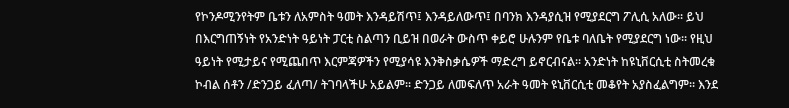የኮንዶሚንየትም ቤቱን ለአምስት ዓመት እንዳይሽጥ፤ እንዳይለውጥ፤ በባንክ እንዳያሲዝ የሚያደርግ ፖሊሲ አለው፡፡ ይህ በእርግጠኝነት የአንድነት ዓይነት ፓርቲ ስልጣን ቢይዝ በወራት ውስጥ ቀይሮ ሁሉንም የቤቱ ባለቤት የሚያደርግ ነው፡፡ የዚህ ዓይነት የሚታይና የሚጨበጥ እርምጃዎችን የሚያሳዩ እንቅስቃሴዎች ማድረግ ይኖርብናል፡፡ አንድነት ከዩኒቨርሲቲ ስትመረቁ ኮብል ሰቶን /ድንጋይ ፈለጣ/ ትገባላችሁ አይልም፡፡ ድንጋይ ለመፍለጥ አራት ዓመት ዩኒቨርሲቲ መቆየት አያስፈልግም፡፡ እንደ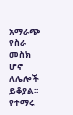አማራጭ የስራ መስክ ሆኖ ለሌሎች ይቆያል፡፡ የተማሩ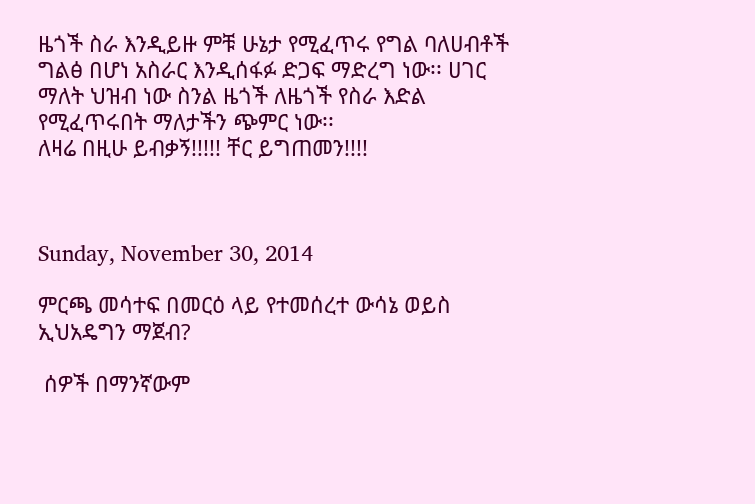ዜጎች ስራ እንዲይዙ ምቹ ሁኔታ የሚፈጥሩ የግል ባለሀብቶች ግልፅ በሆነ አስራር እንዲሰፋፉ ድጋፍ ማድረግ ነው፡፡ ሀገር ማለት ህዝብ ነው ስንል ዜጎች ለዜጎች የስራ እድል የሚፈጥሩበት ማለታችን ጭምር ነው፡፡
ለዛሬ በዚሁ ይብቃኝ!!!!! ቸር ይግጠመን!!!!



Sunday, November 30, 2014

ምርጫ መሳተፍ በመርዕ ላይ የተመሰረተ ውሳኔ ወይስ ኢህአዴግን ማጀብ?

 ሰዎች በማንኛውም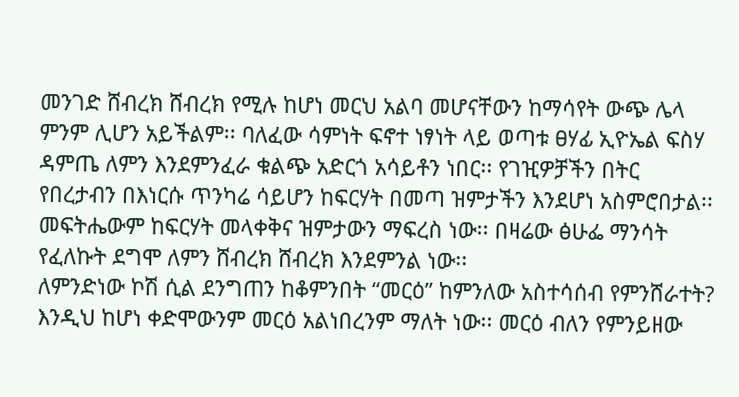መንገድ ሸብረክ ሸብረክ የሚሉ ከሆነ መርህ አልባ መሆናቸውን ከማሳየት ውጭ ሌላ ምንም ሊሆን አይችልም፡፡ ባለፈው ሳምነት ፍኖተ ነፃነት ላይ ወጣቱ ፀሃፊ ኢዮኤል ፍስሃ ዳምጤ ለምን እንደምንፈራ ቁልጭ አድርጎ አሳይቶን ነበር፡፡ የገዢዎቻችን በትር የበረታብን በእነርሱ ጥንካሬ ሳይሆን ከፍርሃት በመጣ ዝምታችን እንደሆነ አስምሮበታል፡፡ መፍትሔውም ከፍርሃት መላቀቅና ዝምታውን ማፍረስ ነው፡፡ በዛሬው ፅሁፌ ማንሳት የፈለኩት ደግሞ ለምን ሸብረክ ሸብረክ እንደምንል ነው፡፡
ለምንድነው ኮሽ ሲል ደንግጠን ከቆምንበት “መርዕ” ከምንለው አስተሳሰብ የምንሸራተት? እንዲህ ከሆነ ቀድሞውንም መርዕ አልነበረንም ማለት ነው፡፡ መርዕ ብለን የምንይዘው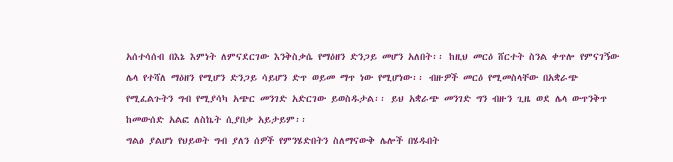አሰተሳሰብ በእኔ እምነት ለምናደርገው እንቅስቃሴ የማዕዘን ድንጋይ መሆን አለበት፡፡ ከዚህ መርዕ ሸርተት ስንል ቀጥሎ የምናገኝው ሌላ የተሻለ ማዕዘን የሚሆን ድንጋይ ሳይሆን ድጥ ወይመ ማጥ ነው የሚሆነው፡፡ ብዙዎች መርዕ የሚመስላቸው በአቋራጭ የሚፈልጉትን ግብ የሚያሳካ አጭር መንገድ አድርገው ይወስዱታል፡፡ ይህ አቋራጭ መንገድ ግን ብዙን ጊዜ ወደ ሌላ ውጥንቅጥ ከመውሰድ አልፎ ለስኬት ሲያበቃ አይታይም፡፡
ግልፅ ያልሆነ የህይወት ግብ ያለን ሰዎች የምንሄድበትን ስለማናውቅ ሌሎች በሄዱበት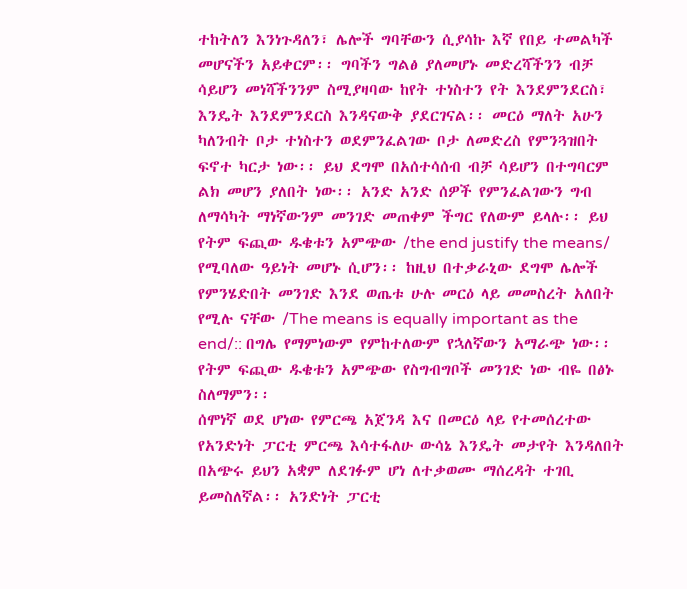ተከትለን እንነጉዳለን፣ ሌሎች ግባቸውን ሲያሳኩ እኛ የበይ ተመልካች መሆናችን አይቀርም፡፡ ግባችን ግልፅ ያለመሆኑ መድረሻችንን ብቻ ሳይሆን መነሻችንንም ስሚያዛባው ከየት ተነስተን የት እንደምንደርስ፣ እንዴት እንደምንደርስ እንዳናውቅ ያደርገናል፡፡ መርዕ ማለት አሁን ካለንብት ቦታ ተነስተን ወደምንፈልገው ቦታ ለመድረስ የምንጓዝበት ፍኖተ ካርታ ነው፡፡ ይህ ደግሞ በአሰተሳሰብ ብቻ ሳይሆን በተግባርም ልክ መሆን ያለበት ነው፡፡ አንድ አንድ ሰዎች የምንፈልገውን ግብ ለማሳካት ማነኛውንም መንገድ መጠቀም ችግር የለውም ይላሉ፡፡ ይህ የትም ፍጪው ዱቄቱን አምጭው /the end justify the means/ የሚባለው ዓይነት መሆኑ ሲሆን፡፡ ከዚህ በተቃራኒው ደግሞ ሌሎች የምንሄድበት መንገድ እንደ ወጤቱ ሁሉ መርዕ ላይ መመስረት አለበት የሚሉ ናቸው /The means is equally important as the end/:: በግሌ የማምነውም የምከተለውም የኋለኛውን አማራጭ ነው፡፡ የትም ፍጪው ዱቄቱን አምጭው የስግብግቦች መንገድ ነው ብዬ በፅኑ ስለማምን፡፡
ሰሞነኛ ወደ ሆነው የምርጫ አጀንዳ እና በመርዕ ላይ የተመሰረተው የአንድነት ፓርቲ ምርጫ እሳተፋለሁ ውሳኔ እንዴት መታየት እንዳለበት በአጭሩ ይህን አቋም ለደገፉም ሆነ ለተቃወሙ ማሰረዳት ተገቢ ይመስለኛል፡፡ አንድነት ፓርቲ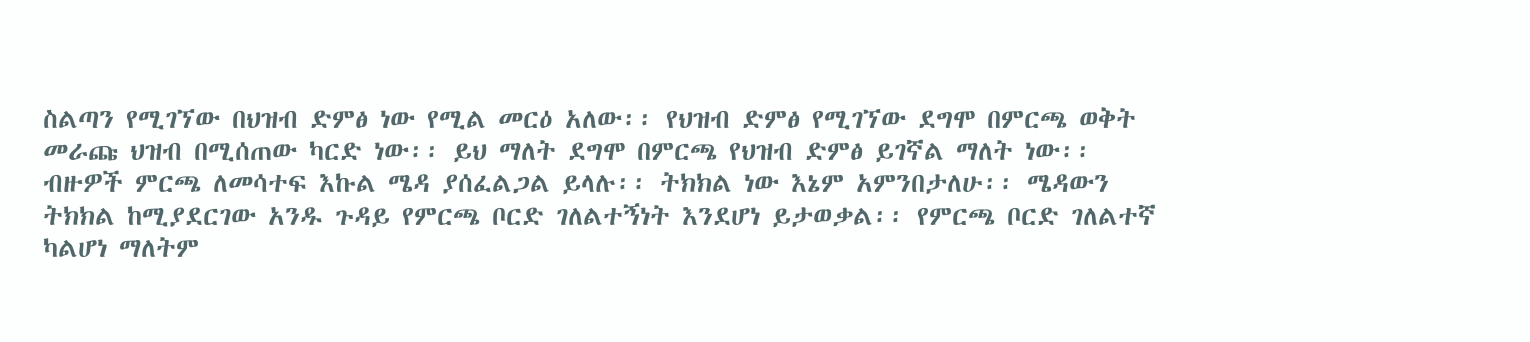ስልጣን የሚገኘው በህዝብ ድምፅ ነው የሚል መርዕ አለው፡፡ የህዝብ ድምፅ የሚገኘው ደግሞ በምርጫ ወቅት መራጩ ህዝብ በሚሰጠው ካርድ ነው፡፡ ይህ ማለት ደግሞ በምርጫ የህዝብ ድምፅ ይገኛል ማለት ነው፡፡ ብዙዎች ምርጫ ለመሳተፍ እኩል ሜዳ ያሰፈልጋል ይላሉ፡፡ ትክክል ነው እኔም አምንበታለሁ፡፡ ሜዳውን ትክክል ከሚያደርገው አንዱ ጉዳይ የምርጫ ቦርድ ገለልተኝነት እንደሆነ ይታወቃል፡፡ የምርጫ ቦርድ ገለልተኛ ካልሆነ ማለትም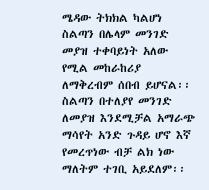ሜዳው ትክክል ካልሆነ ስልጣን በሌላም መንገድ መያዝ ተቀባይነት አለው የሚል መከራከሪያ ለማቅረብም ሰበብ ይሆናል፡፡
ስልጣን በተለያየ መንገድ ለመያዝ እንደሚቻል አማራጭ ማሳየት አንድ ጉዳይ ሆኖ እኛ የመረጥነው ብቻ ልክ ነው ማለትም ተገቢ አይደለም፡፡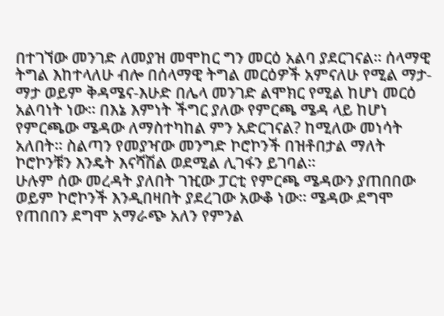በተገኘው መንገድ ለመያዝ መሞከር ግን መርዕ አልባ ያደርገናል፡፡ ሰላማዊ ትግል እከተላለሁ ብሎ በሰላማዊ ትግል መርዕዎች አምናለሁ የሚል ማታ-ማታ ወይም ቅዳሜና-እሁድ በሌላ መንገድ ልሞክር የሚል ከሆነ መርዕ አልባነት ነው፡፡ በእኔ እምነት ችግር ያለው የምርጫ ሜዳ ላይ ከሆነ የምርጫው ሜዳው ለማስተካከል ምን አድርገናል? ከሚለው መነሳት አለበት፡፡ ስልጣን የመያዣው መንግድ ኮሮኮንች በዝቶበታል ማለት ኮሮኮንቹን እንዴት እናሻሽል ወደሚል ሊገፋን ይገባል፡፡
ሁሉም ሰው መረዳት ያለበት ገዢው ፓርቲ የምርጫ ሜዳውን ያጠበበው ወይም ኮሮኮንች እንዲበዛበት ያደረገው አውቆ ነው፡፡ ሜዳው ደግሞ የጠበበን ደግሞ አማራጭ አለን የምንል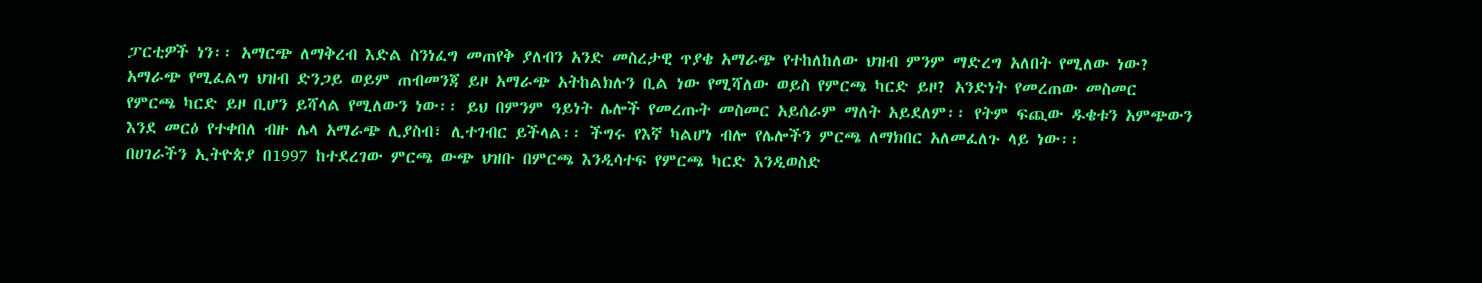ፓርቲዎች ነን፡፡ አማርጭ ለማቅረብ እድል ስንነፈግ መጠየቅ ያለብን አንድ መስረታዊ ጥያቄ አማራጭ የተከለከለው ህዝብ ምንም ማድረግ አለበት የሚለው ነው? አማራጭ የሚፈልግ ህዝብ ድንጋይ ወይም ጠብመንጃ ይዞ አማራጭ አትከልክሉን ቢል ነው የሚሻለው ወይስ የምርጫ ካርድ ይዞ? አንድነት የመረጠው መስመር የምርጫ ካርድ ይዞ ቢሆን ይሻላል የሚለውን ነው፡፡ ይህ በምንም ዓይነት ሌሎች የመረጡት መስመር አይሰራም ማለት አይደለም፡፡ የትም ፍጪው ዱቄቱን አምጭውን እንደ መርዕ የተቀበለ ብዙ ሌላ አማራጭ ሊያስብ፣ ሊተገብር ይችላል፡፡ ችግሩ የእኛ ካልሆነ ብሎ የሌሎችን ምርጫ ለማክበር አለመፈለጉ ላይ ነው፡፡
በሀገራችን ኢትዮጵያ በ1997 ከተደረገው ምርጫ ውጭ ህዝቡ በምርጫ እንዲሳተፍ የምርጫ ካርድ እንዲወስድ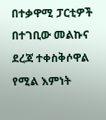በተቃዋሚ ፓርቲዎች በተገቢው መልኩና ደረጃ ተቀስቅሶዋል የሚል እምነት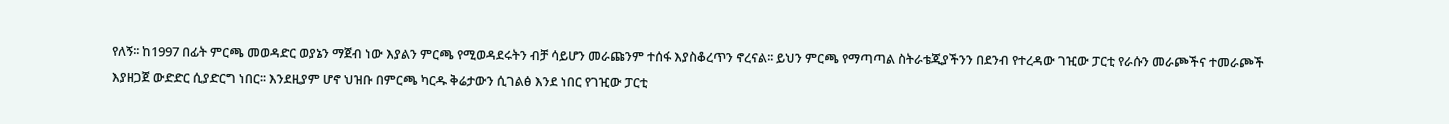የለኝ፡፡ ከ1997 በፊት ምርጫ መወዳድር ወያኔን ማጀብ ነው እያልን ምርጫ የሚወዳደሩትን ብቻ ሳይሆን መራጩንም ተሰፋ እያስቆረጥን ኖረናል፡፡ ይህን ምርጫ የማጣጣል ስትራቴጂያችንን በደንብ የተረዳው ገዢው ፓርቲ የራሱን መራጮችና ተመራጮች እያዘጋጀ ውድድር ሲያድርግ ነበር፡፡ እንደዚያም ሆኖ ህዝቡ በምርጫ ካርዱ ቅሬታውን ሲገልፅ እንደ ነበር የገዢው ፓርቲ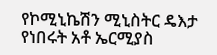የኮሚኒኬሽን ሚኒስትር ዴእታ የነበሩት አቶ ኤርሚያስ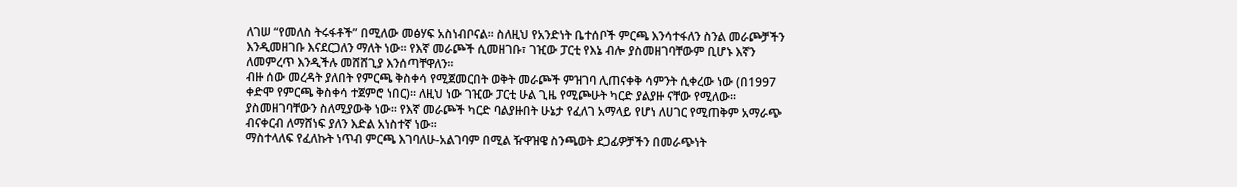ለገሠ “የመለስ ትሩፋቶች” በሚለው መፅሃፍ አስነብቦናል፡፡ ስለዚህ የአንድነት ቤተሰቦች ምርጫ እንሳተፋለን ስንል መራጮቻችን እንዲመዘገቡ እናደርጋለን ማለት ነው፡፡ የእኛ መራጮች ሲመዘገቡ፣ ገዢው ፓርቲ የእኔ ብሎ ያስመዘገባቸውም ቢሆኑ እኛን ለመምረጥ እንዲችሉ መሸሸጊያ እንሰጣቸዋለን፡፡
ብዙ ሰው መረዳት ያለበት የምርጫ ቅስቀሳ የሚጀመርበት ወቅት መራጮች ምዝገባ ሊጠናቀቅ ሳምንት ሲቀረው ነው (በ1997 ቀድሞ የምርጫ ቅስቀሳ ተጀምሮ ነበር)፡፡ ለዚህ ነው ገዢው ፓርቲ ሁል ጊዜ የሚጮሁት ካርድ ያልያዙ ናቸው የሚለው፡፡ ያስመዘገባቸውን ስለሚያውቅ ነው፡፡ የእኛ መራጮች ካርድ ባልያዙበት ሁኔታ የፈለገ አማላይ የሆነ ለሀገር የሚጠቅም አማራጭ ብናቀርብ ለማሸነፍ ያለን እድል አነስተኛ ነው፡፡
ማስተላለፍ የፈለኩት ነጥብ ምርጫ እገባለሁ-አልገባም በሚል ዥዋዝዌ ስንጫወት ደጋፊዎቻችን በመራጭነት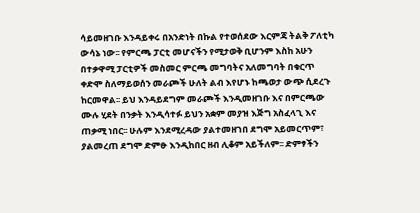ሳይመዘገቡ እንዳይቀሩ በአንድነት በኩል የተወሰደው እርምጃ ትልቅ ፖለቲካ ውሳኔ ነው፡፡ የምርጫ ፓርቲ መሆናችን የሚታወቅ ቢሆንም እስከ አሁን በተቃዋሚ ፓርቲዎች መስመር ምርጫ መግባትና አለመግባት በቁርጥ ቀድሞ ስለማይወሰን መራጮች ሁለት ልብ እየሆኑ ከጫወታ ውጭ ሲደረጉ ከርመዋል፡፡ ይህ እንዳይደግም መራጮች እንዲመዘገቡ እና በምርጫው ሙሉ ሂደት በንቃት እንዲሳተፉ ይህን አቋም መያዝ እጅግ አስፈላጊ እና ጠቃሚ ነበር፡፡ ሁሉም እንደሚረዳው ያልተመዘገበ ደግሞ አይመርጥም፣ ያልመረጠ ደግሞ ድምፁ እንዲከበር ዘብ ሊቆም አይችለም፡፡ ድምፃችን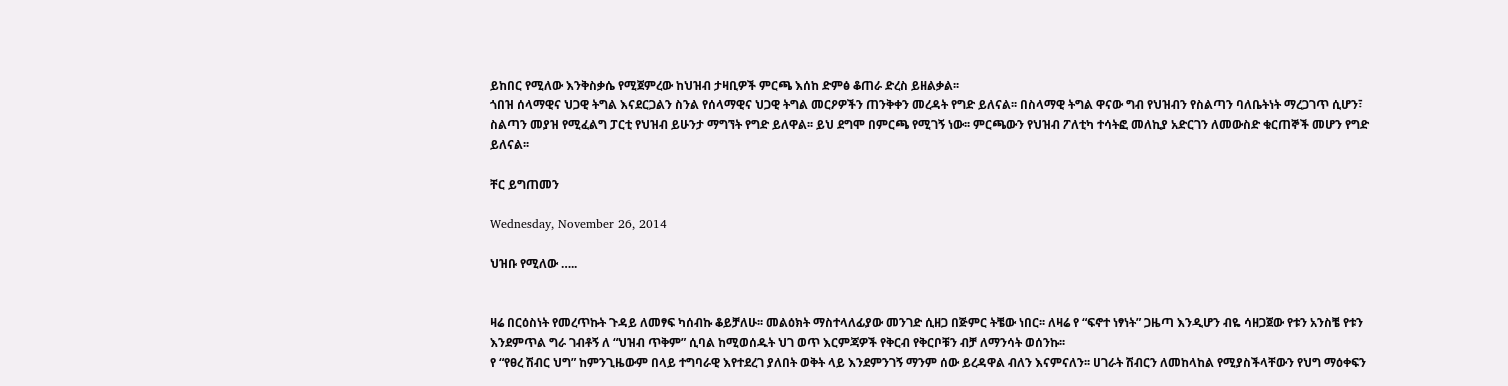ይከበር የሚለው እንቅስቃሴ የሚጀምረው ከህዝብ ታዛቢዎች ምርጫ እሰከ ድምፅ ቆጠራ ድረስ ይዘልቃል፡፡
ጎበዝ ሰላማዊና ህጋዊ ትግል እናደርጋልን ስንል የሰላማዊና ህጋዊ ትግል መርዖዎችን ጠንቅቀን መረዳት የግድ ይለናል፡፡ በስላማዊ ትግል ዋናው ግብ የህዝብን የስልጣን ባለቤትነት ማረጋገጥ ሲሆን፣ ስልጣን መያዝ የሚፈልግ ፓርቲ የህዝብ ይሁንታ ማግኘት የግድ ይለዋል፡፡ ይህ ደግሞ በምርጫ የሚገኝ ነው፡፡ ምርጫውን የህዝብ ፖለቲካ ተሳትፎ መለኪያ አድርገን ለመውስድ ቁርጠኞች መሆን የግድ ይለናል፡፡

ቸር ይግጠመን

Wednesday, November 26, 2014

ህዝቡ የሚለው …..


ዛሬ በርዕስነት የመረጥኩት ጉዳይ ለመፃፍ ካሰብኩ ቆይቻለሁ፡፡ መልዕክት ማስተላለፊያው መንገድ ሲዘጋ በጅምር ትቼው ነበር፡፡ ለዛሬ የ “ፍኖተ ነፃነት” ጋዜጣ እንዲሆን ብዬ ሳዘጋጀው የቱን አንስቼ የቱን እንደምጥል ግራ ገብቶኝ ለ “ህዝብ ጥቅም” ሲባል ከሚወሰዱት ህገ ወጥ እርምጃዎች የቅርብ የቅርቦቹን ብቻ ለማንሳት ወሰንኩ፡፡
የ “የፀረ ሽብር ህግ” ከምንጊዜውም በላይ ተግባራዊ እየተደረገ ያለበት ወቅት ላይ እንደምንገኝ ማንም ሰው ይረዳዋል ብለን እናምናለን፡፡ ሀገራት ሽብርን ለመከላከል የሚያስችላቸውን የህግ ማዕቀፍን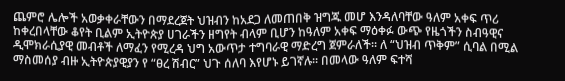ጨምሮ ሌሎች አወቃቀራቸውን በማደረጀት ህዝብን ከአደጋ ለመጠበቅ ዝግጁ መሆ እንዳለባቸው ዓለም አቀፍ ጥሪ ከቀረበላቸው ቆየት ቢልም ኢትዮጵያ ሀገራችን ዘግየት ብላም ቢሆን ከዓለም አቀፍ ማዕቀፉ ውጭ የዜጎችን ስብዓዊና ዲሞክራሲያዊ መብቶች ለማፈን የሚረዳ ህግ አውጥታ ተግባራዊ ማድረግ ጀምራለች፡፡ ለ “ህዝብ ጥቅም” ሲባል በሚል ማስመሰያ ብዙ ኢትዮጵያዊያን የ “ፀረ ሽብር” ህጉ ሰለባ እየሆኑ ይገኛሉ፡፡ በመላው ዓለም ፍተሻ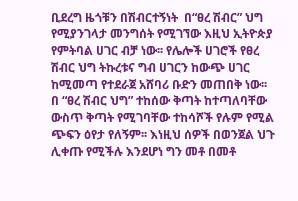ቢደረግ ዜጎቹን በሽብርተኝነት  በ“ፀረ ሽብር” ህግ የሚያንገላታ መንግሰት የሚገኘው እዚህ ኢትዮጵያ የምትባል ሀገር ብቻ ነው፡፡ የሌሎች ሀገሮች የፀረ ሽብር ህግ ትኩረቱና ግብ ሀገርን ከውጭ ሀገር ከሚመጣ የተደራጀ አሸባሪ ቡድን መጠበቅ ነው፡፡
በ “ፀረ ሽብር ህግ” ተከሰው ቅጣት ከተጣለባቸው ውስጥ ቅጣት የሚገባቸው ተከሳሾች የሉም የሚል ጭፍን ዕየታ የለኝም፡፡ እነዚህ ሰዎች በወንጀል ህጉ ሊቀጡ የሚችሉ እንደሆነ ግን መቶ በመቶ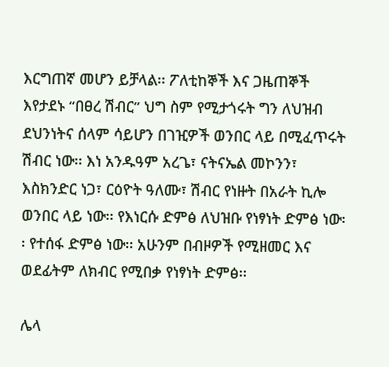እርግጠኛ መሆን ይቻላል፡፡ ፖለቲከኞች እና ጋዜጠኞች እየታደኑ “በፀረ ሽብር” ህግ ስም የሚታጎሩት ግን ለህዝብ ደህንነትና ሰላም ሳይሆን በገዢዎች ወንበር ላይ በሚፈጥሩት ሽብር ነው፡፡ እነ አንዱዓም አረጌ፣ ናትናኤል መኮንን፣ እስክንድር ነጋ፣ ርዕዮት ዓለሙ፣ ሽብር የነዙት በአራት ኪሎ ወንበር ላይ ነው፡፡ የእነርሱ ድምፅ ለህዝቡ የነፃነት ድምፅ ነው፡፡ የተሰፋ ድምፅ ነው፡፡ አሁንም በብዞዎች የሚዘመር እና ወደፊትም ለክብር የሚበቃ የነፃነት ድምፅ፡፡

ሌላ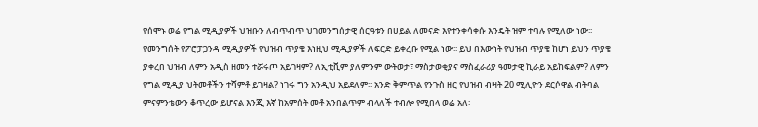የሰሞኑ ወሬ የግል ሚዲያዎች ህዝቡን ለብጥብጥ ህገመንግሰታዊ ሰርዓቱን በሀይል ለመናድ እየተንቀሳቀሱ እንዴት ዝም ተባሉ የሚለው ነው፡፡ የመንግሰት የፖሮፓጋንዳ ሚዲያዎች የህዝብ ጥያቄ እነዚህ ሚዲያዎች ለፍርድ ይቀረቡ የሚል ነው፡፡ ይህ በእውነት የህዝብ ጥያቄ ከሆነ ይህን ጥያቄ ያቀረበ ህዝብ ለምን አዲስ ዘመን ተሯሩጦ አይገዛም? ለኢቲቪም ያለምንም ውትወታ፣ ማስታወቂያና ማስፈራሪያ ዓመታዊ ኪራይ አይከፍልም? ለምን የግል ሚዲያ ህትመቶችን ተሻምቶ ይገዛል? ነገሩ ግን አንዲህ አይደለም፡፡ አንድ ቅምጥል የንጉስ ዘር የህዝብ ብዛት 20 ሚሊዮን ደርሶዋል ብትባል ምናምንቴውን ቆጥረው ይሆናል እንጂ እኛ ከአምሰት መቶ አንበልጥም ብላለች ተብሎ የሚበላ ወሬ አለ፡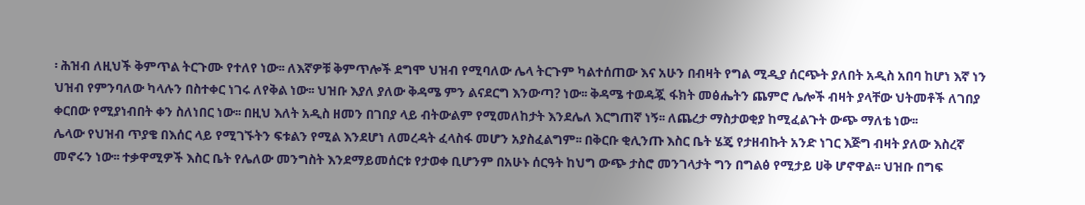፡ ሕዝብ ለዚህች ቅምጥል ትርጉሙ የተለየ ነው፡፡ ለእኛዎቹ ቅምጥሎች ደግሞ ህዝብ የሚባለው ሌላ ትርጉም ካልተሰጠው እና አሁን በብዛት የግል ሚዲያ ሰርጭት ያለበት አዲስ አበባ ከሆነ እኛ ነን ህዝብ የምንባለው ካላሉን በስተቀር ነገሩ ለየቅል ነው፡፡ ህዝቡ እያለ ያለው ቅዳሜ ምን ልናደርግ እንውጣ? ነው፡፡ ቅዳሜ ተወዳጇ ፋክት መፅሔትን ጨምሮ ሌሎች ብዛት ያላቸው ህትመቶች ለገበያ ቀርበው የሚያነብበት ቀን ስለነበር ነው፡፡ በዚህ እለት አዲስ ዘመን በገበያ ላይ ብትውልም የሚመለከታት እንደሌለ እርግጠኛ ነኝ፡፡ ለጨረታ ማስታወቂያ ከሚፈልጉት ውጭ ማለቴ ነው፡፡
ሌላው የህዝብ ጥያቄ በእሰር ላይ የሚገኙትን ፍቱልን የሚል እንደሆነ ለመረዳት ፈላስፋ መሆን አያስፈልግም፡፡ በቅርቡ ቂሊንጡ እስር ቤት ሄጄ የታዘብኩት አንድ ነገር እጅግ ብዛት ያለው እስረኛ መኖሩን ነው፡፡ ተቃዋሚዎች እስር ቤት የሌለው መንግስት እንደማይመሰርቱ የታወቀ ቢሆንም በአሁኑ ሰርዓት ከህግ ውጭ ታስሮ መንገላታት ግን በግልፅ የሚታይ ሀቅ ሆኖዋል፡፡ ህዝቡ በግፍ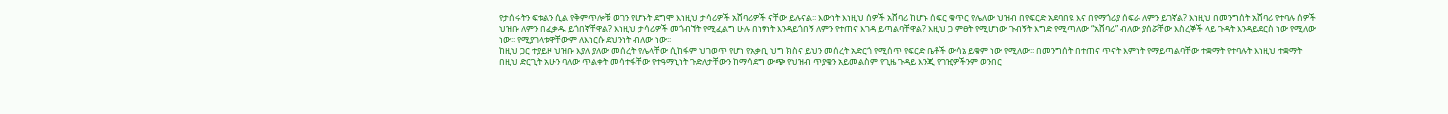የታሰሩትን ፍቱልን ሲል የቅምጥሎቹ ወገን የሆኑት ደግሞ እነዚህ ታሳሪዎች አሸባሪዎች ናቸው ይሉናል፡፡ እውነት እነዚህ ሰዎች አሸባሪ ከሆኑ ሰፍር ቁጥር የሌለው ህዝብ በየፍርድ አደባበዩ እና በየማጎሪያ ሰፍራ ለምን ይገኛል? እነዚህ በመንግሰት አሸባሪ የተባሉ ሰዎች ህዝቡ ለምን በፈቃዱ ይጎበኛቸዋል? እነዚህ ታሳሪዎች መጎብኘት የሚፈልግ ሁሉ በነፃነት እንዳይጎበኝ ለምን የተጠና እገዳ ይጣልባቸዋል? እዚህ ጋ ምፀት የሚሆነው ጉብኝት እግድ የሚጣለው “አሸባሪ” ብለው ያሰሯቸው እስረኞች ላይ ጉዳት እንዳይደርስ ነው የሚለው ነው፡፡ የሚያገላቱዋቸውም ለእነርሱ ደህንነት ብለው ነው፡፡
ከዚህ ጋር ተያይዞ ህዝቡ እያለ ያለው መሰረት የሌላቸው ሲከፋም ህገወጥ የሆነ የአቃቢ ህግ ክስና ይህን መሰረት አድርጎ የሚሰጥ የፍርድ ቤቶች ውሳኔ ይቁም ነው የሚለው፡፡ በመንግሰት በተጠና ጥናት እምነት የማይጣልባቸው ተቋማት የተባሉት እነዚህ ተቋማት በዚህ ድርጊት አሁን ባለው ጥልቀት መሳተፋቸው የተዓማኒነት ጉድለታቸውን ከማሳደግ ውጭ የህዝብ ጥያቄን አይመልስም የጊዜ ጉዳይ እንጂ የገዢዎችንም ወንበር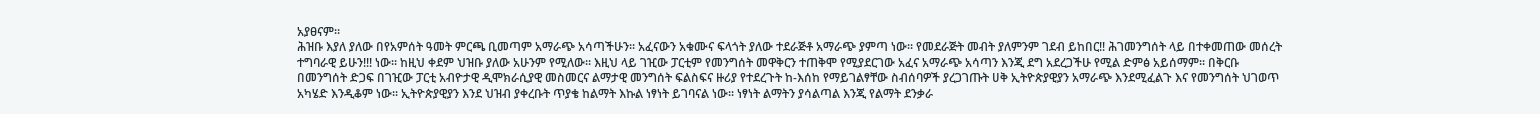አያፀናም፡፡
ሕዝቡ እያለ ያለው በየአምሰት ዓመት ምርጫ ቢመጣም አማራጭ አሳጣችሁን፡፡ አፈናውን አቁሙና ፍላጎት ያለው ተደራጅቶ አማራጭ ያምጣ ነው፡፡ የመደራጅት መብት ያለምንም ገደብ ይከበር!! ሕገመንግሰት ላይ በተቀመጠው መሰረት ተግባራዊ ይሁን!!! ነው፡፡ ከዚህ ቀደም ህዝቡ ያለው አሁንም የሚለው፡፡ እዚህ ላይ ገዢው ፓርቲም የመንግሰት መዋቅርን ተጠቅሞ የሚያደርገው አፈና አማራጭ አሳጣን እንጂ ደግ አደረጋችሁ የሚል ድምፅ አይሰማም፡፡ በቅርቡ በመንግሰት ድጋፍ በገዢው ፓርቲ አብዮታዊ ዲሞክራሲያዊ መስመርና ልማታዊ መንግሰት ፍልስፍና ዙሪያ የተደረጉት ከ-እሰከ የማይገልፃቸው ስብሰባዎች ያረጋገጡት ሀቅ ኢትዮጵያዊያን አማራጭ እንደሚፈልጉ እና የመንግሰት ህገወጥ አካሄድ እንዲቆም ነው፡፡ ኢትዮጵያዊያን እንደ ህዝብ ያቀረቡት ጥያቄ ከልማት እኩል ነፃነት ይገባናል ነው፡፡ ነፃነት ልማትን ያሳልጣል እንጂ የልማት ደንቃራ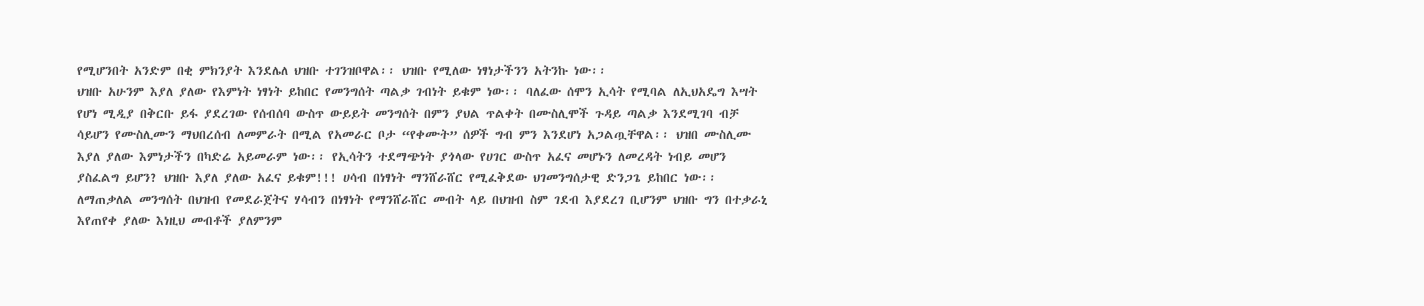የሚሆንበት አንድም በቂ ምክንያት እንደሌለ ህዝቡ ተገንዝቦዋል፡፡ ህዝቡ የሚለው ነፃነታችንን አትንኩ ነው፡፡
ህዝቡ አሁንም እያለ ያለው የእምነት ነፃነት ይከበር የመንግሰት ጣልቃ ገብነት ይቁም ነው፡፡ ባለፈው ሰሞን ኢሳት የሚባል ለኢህአዴግ እሣት የሆነ ሚዲያ በቅርቡ ይፋ ያደረገው የሰብሰባ ውስጥ ውይይት መንግሰት በምን ያህል ጥልቀት በሙስሊሞች ጉዳይ ጣልቃ እንደሚገባ ብቻ ሳይሆን የሙስሊሙን ማህበረሰብ ለመምራት በሚል የአመራር ቦታ “የቀሙት” ሰዎች ግብ ምን እንደሆነ አጋልጧቸዋል፡፡ ህዝበ ሙስሊሙ እያለ ያለው እምነታችን በካድሬ አይመራም ነው፡፡ የኢሳትን ተደማጭነት ያጎላው የሀገር ውስጥ አፈና መሆኑን ለመረዳት ነብይ መሆን ያስፈልግ ይሆን? ህዝቡ እያለ ያለው አፈና ይቁም!!! ሀሳብ በነፃነት ማንሸራሸር የሚፈቅደው ህገመንግሰታዊ ድንጋጌ ይከበር ነው፡፡
ለማጠቃለል መንግሰት በህዝብ የመደራጀትና ሃሳብን በነፃነት የማንሸራሸር መብት ላይ በህዝብ ስም ገደብ እያደረገ ቢሆንም ህዝቡ ግን በተቃራኒ እየጠየቀ ያለው እነዚህ መብቶች ያለምንም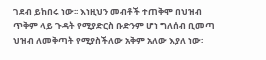ገደብ ይከበሩ ነው፡፡ እነዚህን መብቶች ተጠቅሞ በህዝብ ጥቅም ላይ ጉዳት የሚያድርስ ቡድንም ሆነ ግለሰብ ቢመጣ ህዝብ ለመቅጣት የሚያስችለው አቅም አለው እያለ ነው፡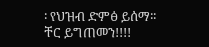፡ የህዝብ ድምፅ ይሰማ፡፡
ቸር ይግጠመን!!!!